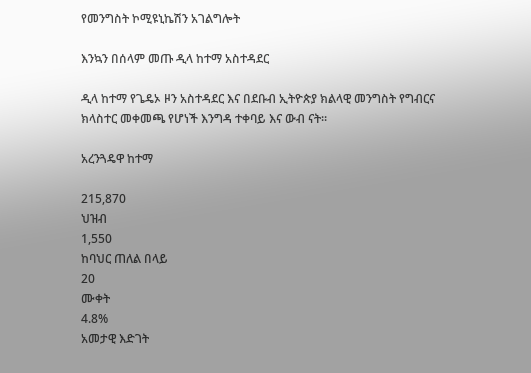የመንግስት ኮሚዩኒኬሽን አገልግሎት

እንኳን በሰላም መጡ ዲላ ከተማ አስተዳደር

ዲላ ከተማ የጌዴኦ ዞን አስተዳደር እና በደቡብ ኢትዮጵያ ክልላዊ መንግስት የግብርና ክላስተር መቀመጫ የሆነች እንግዳ ተቀባይ እና ውብ ናት።

አረንጓዴዋ ከተማ

215,870
ህዝብ
1,550
ከባህር ጠለል በላይ
20
ሙቀት
4.8%
አመታዊ እድገት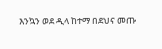እንኳን ወደ ዲላ ከተማ በደህና መጡ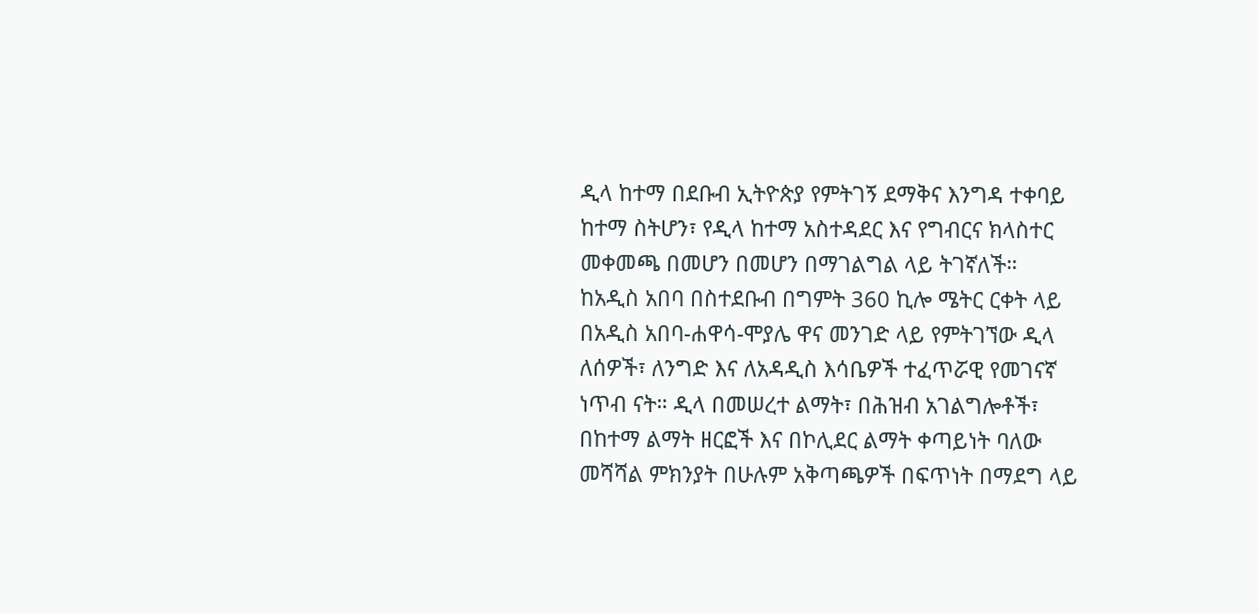ዲላ ከተማ በደቡብ ኢትዮጵያ የምትገኝ ደማቅና እንግዳ ተቀባይ ከተማ ስትሆን፣ የዲላ ከተማ አስተዳደር እና የግብርና ክላስተር መቀመጫ በመሆን በመሆን በማገልግል ላይ ትገኛለች።
ከአዲስ አበባ በስተደቡብ በግምት 360 ኪሎ ሜትር ርቀት ላይ በአዲስ አበባ-ሐዋሳ-ሞያሌ ዋና መንገድ ላይ የምትገኘው ዲላ ለሰዎች፣ ለንግድ እና ለአዳዲስ እሳቤዎች ተፈጥሯዊ የመገናኛ ነጥብ ናት። ዲላ በመሠረተ ልማት፣ በሕዝብ አገልግሎቶች፣ በከተማ ልማት ዘርፎች እና በኮሊደር ልማት ቀጣይነት ባለው መሻሻል ምክንያት በሁሉም አቅጣጫዎች በፍጥነት በማደግ ላይ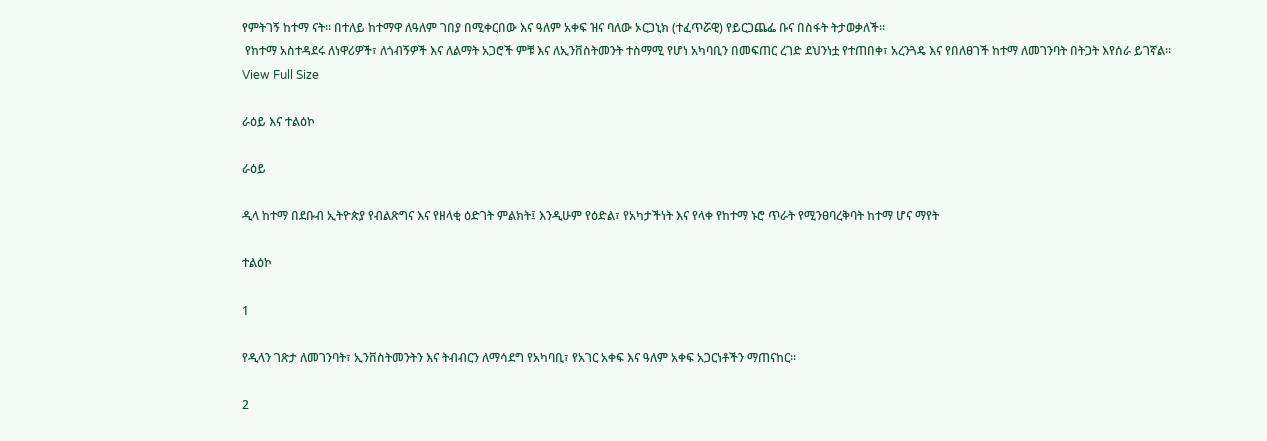የምትገኝ ከተማ ናት። በተለይ ከተማዋ ለዓለም ገበያ በሚቀርበው እና ዓለም አቀፍ ዝና ባለው ኦርጋኒክ (ተፈጥሯዊ) የይርጋጨፌ ቡና በስፋት ትታወቃለች።
 የከተማ አስተዳደሩ ለነዋሪዎች፣ ለጎብኝዎች እና ለልማት አጋሮች ምቹ እና ለኢንቨስትመንት ተስማሚ የሆነ አካባቢን በመፍጠር ረገድ ደህንነቷ የተጠበቀ፣ አረንጓዴ እና የበለፀገች ከተማ ለመገንባት በትጋት እየሰራ ይገኛል።
View Full Size

ራዕይ እና ተልዕኮ

ራዕይ

ዲላ ከተማ በደቡብ ኢትዮጵያ የብልጽግና እና የዘላቂ ዕድገት ምልክት፤ እንዲሁም የዕድል፣ የአካታችነት እና የላቀ የከተማ ኑሮ ጥራት የሚንፀባረቅባት ከተማ ሆና ማየት

ተልዕኮ

1

የዲላን ገጽታ ለመገንባት፣ ኢንቨስትመንትን እና ትብብርን ለማሳደግ የአካባቢ፣ የአገር አቀፍ እና ዓለም አቀፍ አጋርነቶችን ማጠናከር።

2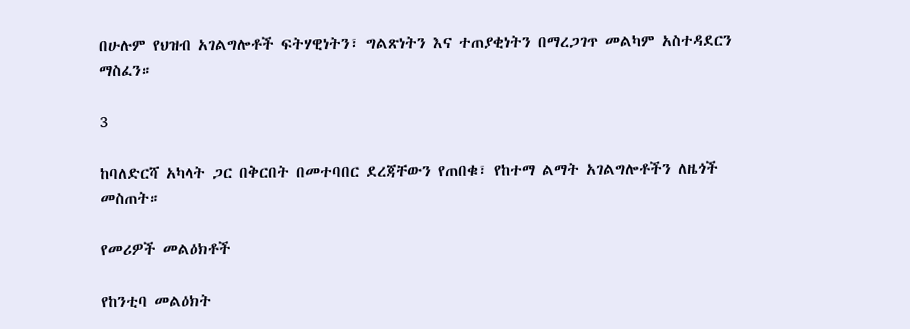በሁሉም የህዝብ አገልግሎቶች ፍትሃዊነትን፣ ግልጽነትን እና ተጠያቂነትን በማረጋገጥ መልካም አስተዳደርን ማስፈን።

3

ከባለድርሻ አካላት ጋር በቅርበት በመተባበር ደረጃቸውን የጠበቁ፣ የከተማ ልማት አገልግሎቶችን ለዜጎች መስጠት።

የመሪዎች መልዕክቶች

የከንቲባ መልዕክት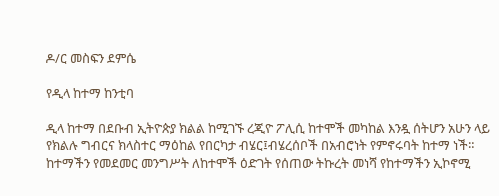ዶ/ር መስፍን ደምሴ

የዲላ ከተማ ከንቲባ

ዲላ ከተማ በደቡብ ኢትዮጵያ ክልል ከሚገኙ ረጂዮ ፖሊሲ ከተሞች መካከል እንዷ ሰትሆን አሁን ላይ የክልሉ ግብርና ክላስተር ማዕከል የበርካታ ብሄር፤ብሄረሰቦች በአብሮነት የምኖሩባት ከተማ ነች። ከተማችን የመደመር መንግሥት ለከተሞች ዕድገት የሰጠው ትኩረት መነሻ የከተማችን ኢኮኖሚ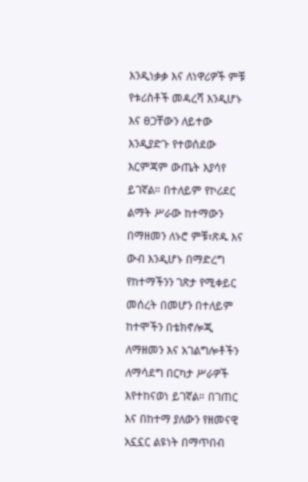እንዲነቃቃ እና ለነዋሪዎች ምቹ የቱሪስቶች መዳረሻ እንዲሆኑ እና ፀጋቸውን ለይተው እንዲያድጉ የተወሰደው እርምጃም ውጤት እያሳየ ይገኛል። በተለይም የኮሪደር ልማት ሥራው ከተማውን በማዘመን ለኑሮ ምቹ፣ጽዱ እና ውብ እንዲሆኑ በማድረግ የከተማችንን ገጽታ የሚቀይር መሰረት በመሆን በተለይም ከተሞችን በቴክኖሎጂ ለማዘመን እና አገልግሎቶችን ለማሳደግ በርካታ ሥራዎች እየተከናወነ ይገኛል። በገጠር እና በከተማ ያለውን የዘመናዊ አኗኗር ልዩነት በማጥበብ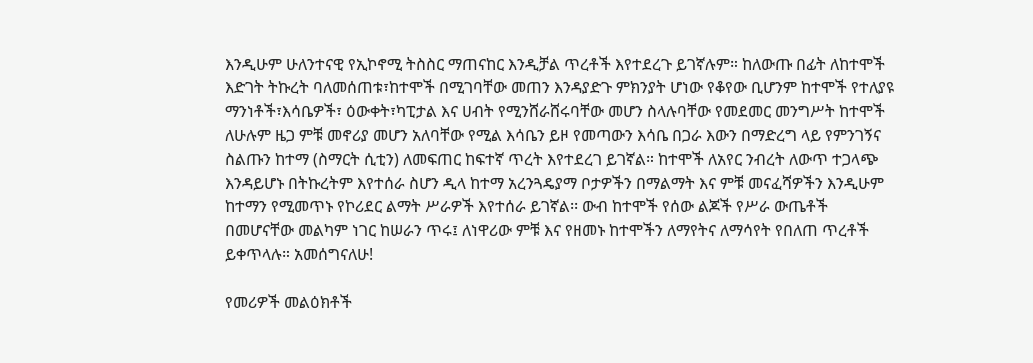እንዲሁም ሁለንተናዊ የኢኮኖሚ ትስስር ማጠናከር እንዲቻል ጥረቶች እየተደረጉ ይገኛሉም። ከለውጡ በፊት ለከተሞች እድገት ትኩረት ባለመሰጠቱ፣ከተሞች በሚገባቸው መጠን እንዳያድጉ ምክንያት ሆነው የቆየው ቢሆንም ከተሞች የተለያዩ ማንነቶች፣እሳቤዎች፣ ዕውቀት፣ካፒታል እና ሀብት የሚንሸራሸሩባቸው መሆን ስላሉባቸው የመደመር መንግሥት ከተሞች ለሁሉም ዜጋ ምቹ መኖሪያ መሆን አለባቸው የሚል እሳቤን ይዞ የመጣውን እሳቤ በጋራ እውን በማድረግ ላይ የምንገኝና ስልጡን ከተማ (ስማርት ሲቲን) ለመፍጠር ከፍተኛ ጥረት እየተደረገ ይገኛል። ከተሞች ለአየር ንብረት ለውጥ ተጋላጭ እንዳይሆኑ በትኩረትም እየተሰራ ስሆን ዲላ ከተማ አረንጓዴያማ ቦታዎችን በማልማት እና ምቹ መናፈሻዎችን እንዲሁም ከተማን የሚመጥኑ የኮሪደር ልማት ሥራዎች እየተሰራ ይገኛል፡፡ ውብ ከተሞች የሰው ልጆች የሥራ ውጤቶች በመሆናቸው መልካም ነገር ከሠራን ጥሩ፤ ለነዋሪው ምቹ እና የዘመኑ ከተሞችን ለማየትና ለማሳየት የበለጠ ጥረቶች ይቀጥላሉ። አመሰግናለሁ!

የመሪዎች መልዕክቶች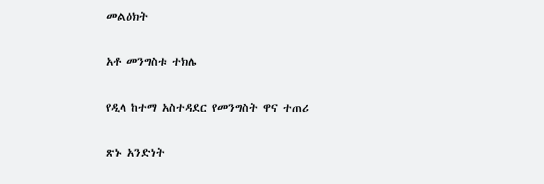መልዕክት

አቶ መንግስቱ ተክሌ

የዲላ ከተማ አስተዳደር የመንግስት ዋና ተጠሪ

ጽኑ አንድነት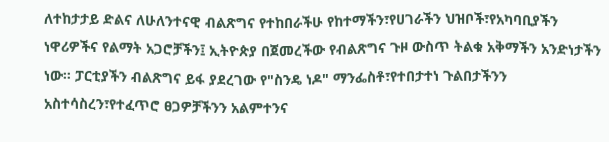ለተከታታይ ድልና ለሁለንተናዊ ብልጽግና የተከበራችሁ የከተማችን፣የሀገራችን ህዝቦች፣የአካባቢያችን ነዋሪዎችና የልማት አጋሮቻችን፤ ኢትዮጵያ በጀመረችው የብልጽግና ጉዞ ውስጥ ትልቁ አቅማችን አንድነታችን ነው። ፓርቲያችን ብልጽግና ይፋ ያደረገው የ"ስንዴ ነዶ" ማንፌስቶ፣የተበታተነ ጉልበታችንን አስተሳስረን፣የተፈጥሮ ፀጋዎቻችንን አልምተንና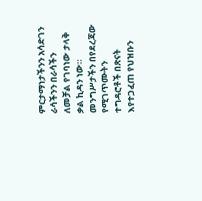ምርታማነታችንን አሳድገን ራሳችንን በራሳችን ለመቻል የገባነው ታላቅ ቃል ኪዳን ነው። መንግሥታችን በየደረጃው የሚገጥሙትን ተግዳሮቶች በጽናት እየተጋፈጠ የህዝቡን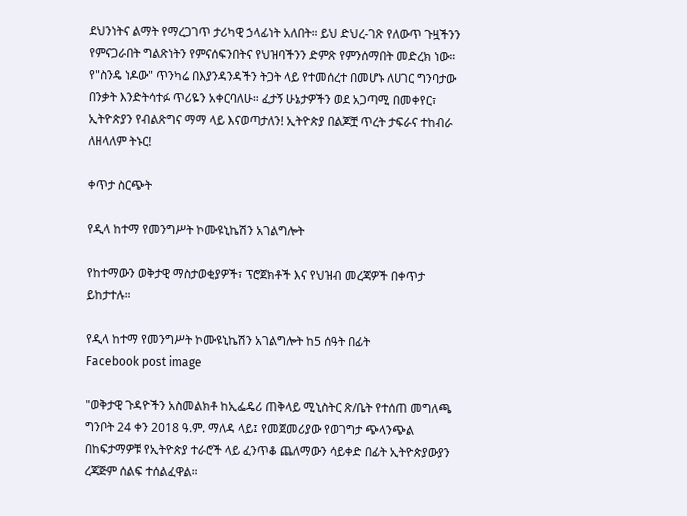ደህንነትና ልማት የማረጋገጥ ታሪካዊ ኃላፊነት አለበት። ይህ ድህረ-ገጽ የለውጥ ጉዟችንን የምናጋራበት ግልጽነትን የምናሰፍንበትና የህዝባችንን ድምጽ የምንሰማበት መድረክ ነው። የ"ስንዴ ነዶው" ጥንካሬ በእያንዳንዳችን ትጋት ላይ የተመሰረተ በመሆኑ ለሀገር ግንባታው በንቃት እንድትሳተፉ ጥሪዬን አቀርባለሁ። ፈታኝ ሁኔታዎችን ወደ አጋጣሚ በመቀየር፣ ኢትዮጵያን የብልጽግና ማማ ላይ እናወጣታለን! ኢትዮጵያ በልጆቿ ጥረት ታፍራና ተከብራ ለዘላለም ትኑር!

ቀጥታ ስርጭት

የዲላ ከተማ የመንግሥት ኮሙዩኒኬሽን አገልግሎት

የከተማውን ወቅታዊ ማስታወቂያዎች፣ ፕሮጀክቶች እና የህዝብ መረጃዎች በቀጥታ ይከታተሉ።

የዲላ ከተማ የመንግሥት ኮሙዩኒኬሽን አገልግሎት ከ5 ሰዓት በፊት
Facebook post image

"ወቅታዊ ጉዳዮችን አስመልክቶ ከኢፌዴሪ ጠቅላይ ሚኒስትር ጽ/ቤት የተሰጠ መግለጫ ግንቦት 24 ቀን 2018 ዓ.ም. ማለዳ ላይ፤ የመጀመሪያው የወገግታ ጭላንጭል በከፍታማዎቹ የኢትዮጵያ ተራሮች ላይ ፈንጥቆ ጨለማውን ሳይቀድ በፊት ኢትዮጵያውያን ረጃጅም ሰልፍ ተሰልፈዋል።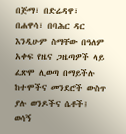በጅማ፣ በድሬዳዋ፣ በሐዋሳ፣ በባሕር ዳር እንዲሁም ስማቸው በዓለም አቀፍ የዜና ጋዜጣዎች ላይ ፈጽሞ ሊወጣ በማይችሉ ከተሞችና መንደሮች ውስጥ ያሉ ወንዶችና ሴቶች፤ ወሳኝ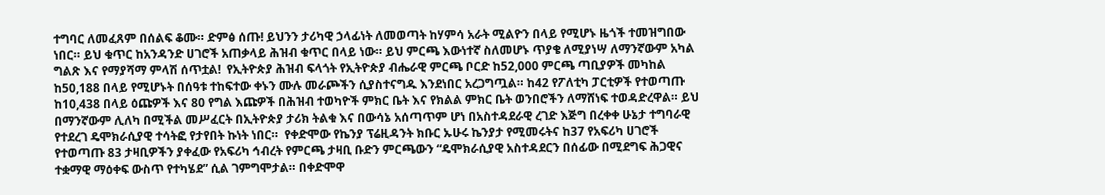ተግባር ለመፈጸም በሰልፍ ቆሙ። ድምፅ ሰጡ! ይህንን ታሪካዊ ኃላፊነት ለመወጣት ከሃምሳ አራት ሚልዮን በላይ የሚሆኑ ዜጎች ተመዝግበው ነበር። ይህ ቁጥር ከአንዳንድ ሀገሮች አጠቃላይ ሕዝብ ቁጥር በላይ ነው። ይህ ምርጫ እውነተኛ ስለመሆኑ ጥያቄ ለሚያነሣ ለማንኛውም አካል ግልጽ እና የማያሻማ ምላሽ ሰጥቷል!  የኢትዮጵያ ሕዝብ ፍላጎት የኢትዮጵያ ብሔራዊ ምርጫ ቦርድ ከ52,000 ምርጫ ጣቢያዎች መካከል ከ50,188 በላይ የሚሆኑት በሰዓቱ ተከፍተው ቀኑን ሙሉ መራጮችን ሲያስተናግዱ እንደነበር አረጋግጧል። ከ42 የፖለቲካ ፓርቲዎች የተወጣጡ ከ10,438 በላይ ዕጩዎች እና 80 የግል እጩዎች በሕዝብ ተወካዮች ምክር ቤት እና የክልል ምክር ቤት ወንበሮችን ለማሸነፍ ተወዳድረዋል። ይህ በማንኛውም ሊለካ በሚችል መሥፈርት በኢትዮጵያ ታሪክ ትልቁ እና በውሳኔ አሰጣጥም ሆነ በአስተዳደራዊ ረገድ እጅግ በረቀቀ ሁኔታ ተግባራዊ የተደረገ ዴሞክራሲያዊ ተሳትፎ የታየበት ኩነት ነበር።  የቀድሞው የኬንያ ፕሬዚዳንት ክቡር ኡሁሩ ኬንያታ የሚመሩትና ከ37 የአፍሪካ ሀገሮች የተወጣጡ 83 ታዛቢዎችን ያቀፈው የአፍሪካ ኅብረት የምርጫ ታዛቢ ቡድን ምርጫውን “ዴሞክራሲያዊ አስተዳደርን በሰፊው በሚደግፍ ሕጋዊና ተቋማዊ ማዕቀፍ ውስጥ የተካሄደ” ሲል ገምግሞታል። በቀድሞዋ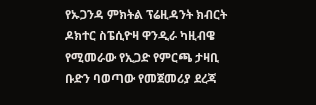የኡጋንዳ ምክትል ፕሬዚዳንት ክብርት ዶክተር ስፔሲዮዛ ዋንዲራ ካዚብዌ የሚመራው የኢጋድ የምርጫ ታዛቢ ቡድን ባወጣው የመጀመሪያ ደረጃ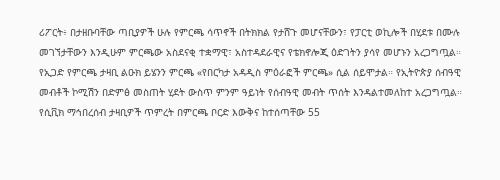ሪፖርት፥ በታዘቡባቸው ጣቢያዎች ሁሉ የምርጫ ሳጥኖች በትክክል የታሸጉ መሆናቸውን፣ የፓርቲ ወኪሎች በሂደቱ በሙሉ መገኘታቸውን እንዲሁም ምርጫው አስደናቂ ተቋማዊ፣ አስተዳደራዊና የቴክኖሎጂ ዕድገትን ያሳየ መሆኑን አረጋግጧል። የኢጋድ የምርጫ ታዛቢ ልዑክ ይሄንን ምርጫ «የበርካታ አዳዲስ ምዕራፎች ምርጫ» ሲል ሰይሞታል። የኢትዮጵያ ሰብዓዊ መብቶች ኮሚሽን በድምፅ መስጠት ሂደት ውስጥ ምንም ዓይነት የሰብዓዊ መብት ጥሰት እንዳልተመለከተ አረጋግጧል። የሲቪክ ማኅበረሰብ ታዛቢዎች ጥምረት በምርጫ ቦርድ እውቅና ከተሰጣቸው 55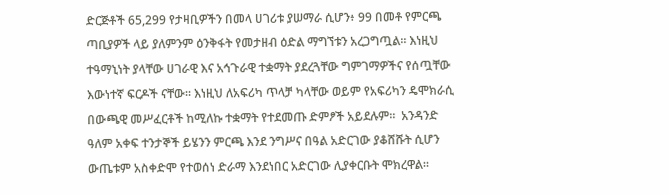ድርጅቶች 65,299 የታዛቢዎችን በመላ ሀገሪቱ ያሠማራ ሲሆን፥ 99 በመቶ የምርጫ ጣቢያዎች ላይ ያለምንም ዕንቅፋት የመታዘብ ዕድል ማግኘቱን አረጋግጧል። እነዚህ ተዓማኒነት ያላቸው ሀገራዊ እና አኅጉራዊ ተቋማት ያደረጓቸው ግምገማዎችና የሰጧቸው እውነተኛ ፍርዶች ናቸው። እነዚህ ለአፍሪካ ጥላቻ ካላቸው ወይም የአፍሪካን ዴሞክራሲ በውጫዊ መሥፈርቶች ከሚለኩ ተቋማት የተደመጡ ድምፆች አይደሉም።  አንዳንድ ዓለም አቀፍ ተንታኞች ይሄንን ምርጫ እንደ ንግሥና በዓል አድርገው ያቆሸሹት ሲሆን ውጤቱም አስቀድሞ የተወሰነ ድራማ እንደነበር አድርገው ሊያቀርቡት ሞክረዋል።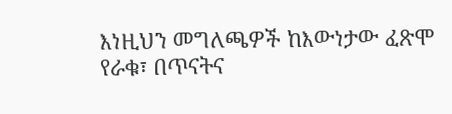እነዚህን መግለጫዎች ከእውነታው ፈጽሞ የራቁ፣ በጥናትና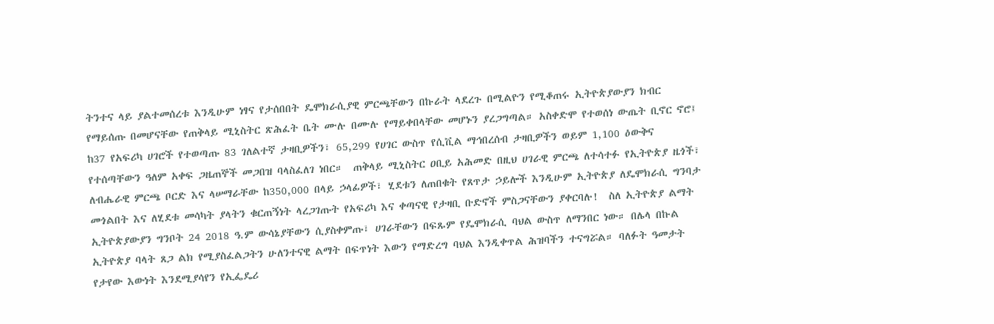ትንተና ላይ ያልተመሰረቱ እንዲሁም ነፃና የታሰበበት ዴሞክራሲያዊ ምርጫቸውን በኩራት ላደረጉ በሚልዮን የሚቆጠሩ ኢትዮጵያውያን ክብር የማይሰጡ በመሆናቸው የጠቅላይ ሚኒስትር ጽሕፈት ቤት ሙሉ በሙሉ የማይቀበላቸው መሆኑን ያረጋግጣል። አስቀድሞ የተወሰነ ውጤት ቢኖር ኖሮ፤ ከ37 የአፍሪካ ሀገሮች የተወጣጡ 83 ገለልተኛ ታዛቢዎችን፣ 65,299 የሀገር ውስጥ የሲቪል ማኅበረሰብ ታዛቢዎችን ወይም 1,100 ዕውቅና የተሰጣቸውን ዓለም አቀፍ ጋዜጠኞች መጋበዝ ባላስፈለገ ነበር።  ጠቅላይ ሚኒስትር ዐቢይ አሕመድ በዚህ ሀገራዊ ምርጫ ለተሳተፉ የኢትዮጵያ ዜጎች፣ ለብሔራዊ ምርጫ ቦርድ እና ላሠማራቸው ከ350,000 በላይ ኃላፊዎች፣ ሂደቱን ለጠበቁት የጸጥታ ኃይሎች እንዲሁም ኢትዮጵያ ለዴሞክራሲ ግንባታ መጎልበት እና ለሂደቱ መሳካት ያላትን ቁርጠኝነት ላረጋገጡት የአፍሪካ እና ቀጣናዊ የታዛቢ ቡድኖች ምስጋናቸውን ያቀርባሉ!  ስለ ኢትዮጵያ ልማት ኢትዮጵያውያን ግንቦት 24 2018 ዓ.ም ውሳኔያቸውን ሲያስቀምጡ፣ ሀገራቸውን በፍጹም የዴሞክራሲ ባህል ውስጥ ለማንበር ነው። በሌላ በኩል ኢትዮጵያ ባላት ጸጋ ልክ የሚያስፈልጋትን ሁለንተናዊ ልማት በፍጥነት እውን የማድረግ ባህል እንዲቀጥል ሕዝባችን ተናግሯል። ባለፉት ዓመታት የታየው እውነት እንደሚያሳየን የኢፌዴሪ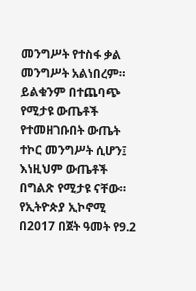መንግሥት የተስፋ ቃል መንግሥት አልነበረም። ይልቁንም በተጨባጭ የሚታዩ ውጤቶች የተመዘገቡበት ውጤት ተኮር መንግሥት ሲሆን፤ እነዚህም ውጤቶች በግልጽ የሚታዩ ናቸው። የኢትዮጵያ ኢኮኖሚ በ2017 በጀት ዓመት የ9.2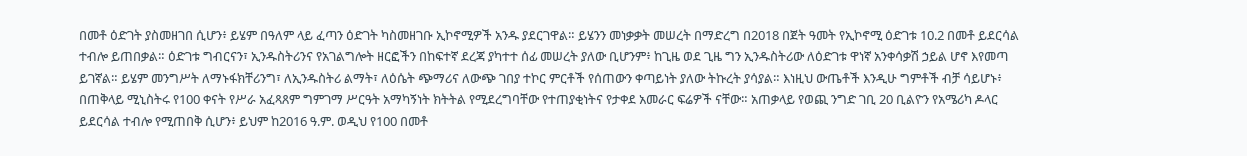በመቶ ዕድገት ያስመዘገበ ሲሆን፥ ይሄም በዓለም ላይ ፈጣን ዕድገት ካስመዘገቡ ኢኮኖሚዎች አንዱ ያደርገዋል። ይሄንን መነቃቃት መሠረት በማድረግ በ2018 በጀት ዓመት የኢኮኖሚ ዕድገቱ 10.2 በመቶ ይደርሳል ተብሎ ይጠበቃል። ዕድገቱ ግብርናን፣ ኢንዱስትሪንና የአገልግሎት ዘርፎችን በከፍተኛ ደረጃ ያካተተ ሰፊ መሠረት ያለው ቢሆንም፥ ከጊዜ ወደ ጊዜ ግን ኢንዱስትሪው ለዕድገቱ ዋነኛ አንቀሳቃሽ ኃይል ሆኖ እየመጣ ይገኛል። ይሄም መንግሥት ለማኑፋክቸሪንግ፣ ለኢንዱስትሪ ልማት፣ ለዕሴት ጭማሪና ለውጭ ገበያ ተኮር ምርቶች የሰጠውን ቀጣይነት ያለው ትኩረት ያሳያል። እነዚህ ውጤቶች እንዲሁ ግምቶች ብቻ ሳይሆኑ፥ በጠቅላይ ሚኒስትሩ የ100 ቀናት የሥራ አፈጻጸም ግምገማ ሥርዓት አማካኝነት ክትትል የሚደረግባቸው የተጠያቂነትና የታቀደ አመራር ፍሬዎች ናቸው። አጠቃላይ የወጪ ንግድ ገቢ 20 ቢልዮን የአሜሪካ ዶላር ይደርሳል ተብሎ የሚጠበቅ ሲሆን፥ ይህም ከ2016 ዓ.ም. ወዲህ የ100 በመቶ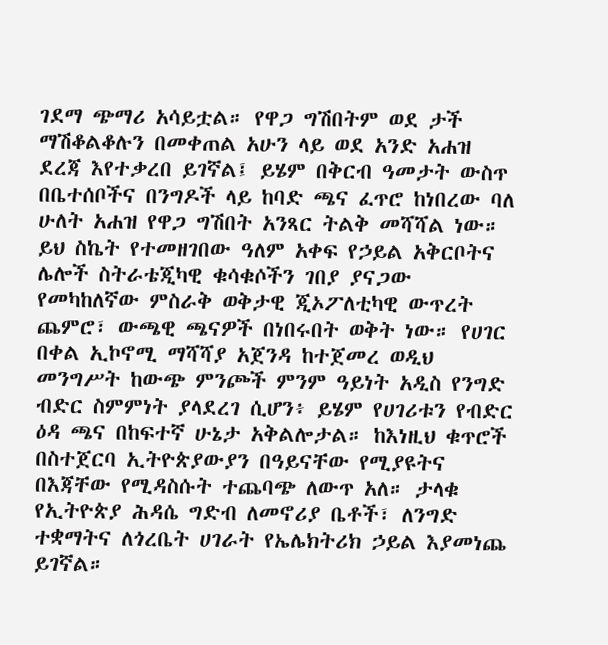ገደማ ጭማሪ አሳይቷል። የዋጋ ግሽበትም ወደ ታች ማሽቆልቆሉን በመቀጠል አሁን ላይ ወደ አንድ አሐዝ ደረጃ እየተቃረበ ይገኛል፤ ይሄም በቅርብ ዓመታት ውስጥ በቤተሰቦችና በንግዶች ላይ ከባድ ጫና ፈጥሮ ከነበረው ባለ ሁለት አሐዝ የዋጋ ግሽበት አንጻር ትልቅ መሻሻል ነው። ይህ ስኬት የተመዘገበው ዓለም አቀፍ የኃይል አቅርቦትና ሌሎች ስትራቴጂካዊ ቁሳቁሶችን ገበያ ያናጋው የመካከለኛው ምስራቅ ወቅታዊ ጂኦፖለቲካዊ ውጥረት ጨምሮ፣ ውጫዊ ጫናዎች በነበሩበት ወቅት ነው። የሀገር በቀል ኢኮኖሚ ማሻሻያ አጀንዳ ከተጀመረ ወዲህ መንግሥት ከውጭ ምንጮች ምንም ዓይነት አዲስ የንግድ ብድር ስምምነት ያላደረገ ሲሆን፥ ይሄም የሀገሪቱን የብድር ዕዳ ጫና በከፍተኛ ሁኔታ አቅልሎታል። ከእነዚህ ቁጥሮች በስተጀርባ ኢትዮጵያውያን በዓይናቸው የሚያዩትና በእጃቸው የሚዳስሱት ተጨባጭ ለውጥ አለ። ታላቁ የኢትዮጵያ ሕዳሴ ግድብ ለመኖሪያ ቤቶች፣ ለንግድ ተቋማትና ለጎረቤት ሀገራት የኤሌክትሪክ ኃይል እያመነጨ ይገኛል።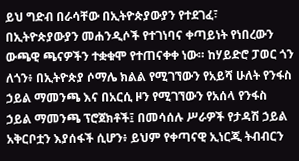ይህ ግድብ በራሳቸው በኢትዮጵያውያን የተደገፈ፣ በኢትዮጵያውያን መሐንዲሶች የተገነባና ቀጣይነት የነበረውን ውጫዊ ጫናዎችን ተቋቁሞ የተጠናቀቀ ነው። ከሃይድሮ ፓወር ጎን ለጎን፥ በኢትዮጵያ ሶማሌ ክልል የሚገኘውን የአይሻ ሁለት የንፋስ ኃይል ማመንጫ እና በአርሲ ዞን የሚገኘውን የአሰላ የንፋስ ኃይል ማመንጫ ፕሮጀክቶች፤ በመሳሰሉ ሥራዎች የታዳሽ ኃይል አቅርቦቷን እያሰፋች ሲሆን፥ ይህም የቀጣናዊ ኢነርጂ ትብብርን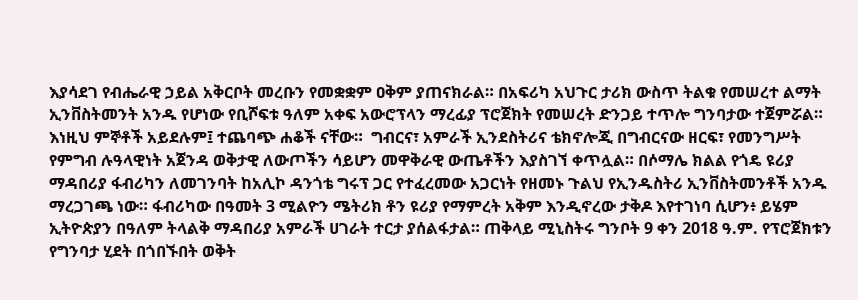እያሳደገ የብሔራዊ ኃይል አቅርቦት መረቡን የመቋቋም ዐቅም ያጠናክራል። በአፍሪካ አህጉር ታሪክ ውስጥ ትልቁ የመሠረተ ልማት ኢንቨስትመንት አንዱ የሆነው የቢሾፍቱ ዓለም አቀፍ አውሮፕላን ማረፊያ ፕሮጀክት የመሠረት ድንጋይ ተጥሎ ግንባታው ተጀምሯል። እነዚህ ምኞቶች አይደሉም፤ ተጨባጭ ሐቆች ናቸው።  ግብርና፣ አምራች ኢንደስትሪና ቴክኖሎጂ በግብርናው ዘርፍ፣ የመንግሥት የምግብ ሉዓላዊነት አጀንዳ ወቅታዊ ለውጦችን ሳይሆን መዋቅራዊ ውጤቶችን እያስገኘ ቀጥሏል። በሶማሌ ክልል የጎዴ ዩሪያ ማዳበሪያ ፋብሪካን ለመገንባት ከአሊኮ ዳንጎቴ ግሩፕ ጋር የተፈረመው አጋርነት የዘመኑ ጉልህ የኢንዱስትሪ ኢንቨስትመንቶች አንዱ ማረጋገጫ ነው። ፋብሪካው በዓመት 3 ሚልዮን ሜትሪክ ቶን ዩሪያ የማምረት አቅም እንዲኖረው ታቅዶ እየተገነባ ሲሆን፥ ይሄም ኢትዮጵያን በዓለም ትላልቅ ማዳበሪያ አምራች ሀገራት ተርታ ያሰልፋታል። ጠቅላይ ሚኒስትሩ ግንቦት 9 ቀን 2018 ዓ.ም. የፕሮጀክቱን የግንባታ ሂደት በጎበኙበት ወቅት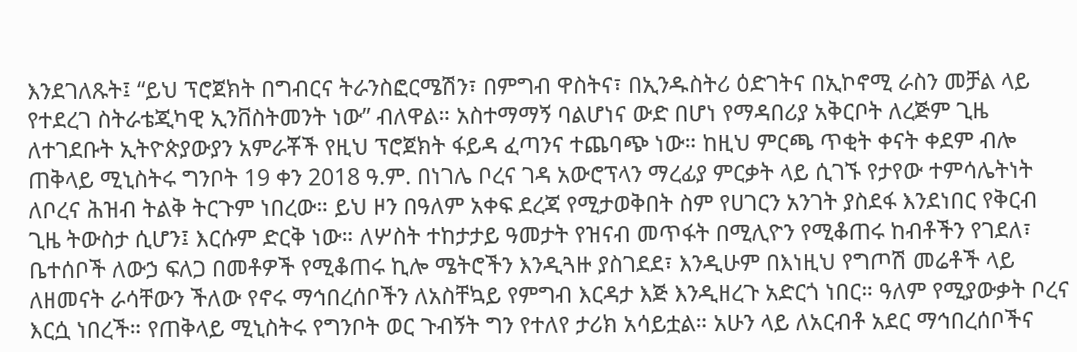እንደገለጹት፤ “ይህ ፕሮጀክት በግብርና ትራንስፎርሜሽን፣ በምግብ ዋስትና፣ በኢንዱስትሪ ዕድገትና በኢኮኖሚ ራስን መቻል ላይ የተደረገ ስትራቴጂካዊ ኢንቨስትመንት ነው” ብለዋል። አስተማማኝ ባልሆነና ውድ በሆነ የማዳበሪያ አቅርቦት ለረጅም ጊዜ ለተገደቡት ኢትዮጵያውያን አምራቾች የዚህ ፕሮጀክት ፋይዳ ፈጣንና ተጨባጭ ነው። ከዚህ ምርጫ ጥቂት ቀናት ቀደም ብሎ ጠቅላይ ሚኒስትሩ ግንቦት 19 ቀን 2018 ዓ.ም. በነገሌ ቦረና ገዳ አውሮፕላን ማረፊያ ምርቃት ላይ ሲገኙ የታየው ተምሳሌትነት ለቦረና ሕዝብ ትልቅ ትርጉም ነበረው። ይህ ዞን በዓለም አቀፍ ደረጃ የሚታወቅበት ስም የሀገርን አንገት ያስደፋ እንደነበር የቅርብ ጊዜ ትውስታ ሲሆን፤ እርሱም ድርቅ ነው። ለሦስት ተከታታይ ዓመታት የዝናብ መጥፋት በሚሊዮን የሚቆጠሩ ከብቶችን የገደለ፣ ቤተሰቦች ለውኃ ፍለጋ በመቶዎች የሚቆጠሩ ኪሎ ሜትሮችን እንዲጓዙ ያስገደደ፣ እንዲሁም በእነዚህ የግጦሽ መሬቶች ላይ ለዘመናት ራሳቸውን ችለው የኖሩ ማኅበረሰቦችን ለአስቸኳይ የምግብ እርዳታ እጅ እንዲዘረጉ አድርጎ ነበር። ዓለም የሚያውቃት ቦረና እርሷ ነበረች። የጠቅላይ ሚኒስትሩ የግንቦት ወር ጉብኝት ግን የተለየ ታሪክ አሳይቷል። አሁን ላይ ለአርብቶ አደር ማኅበረሰቦችና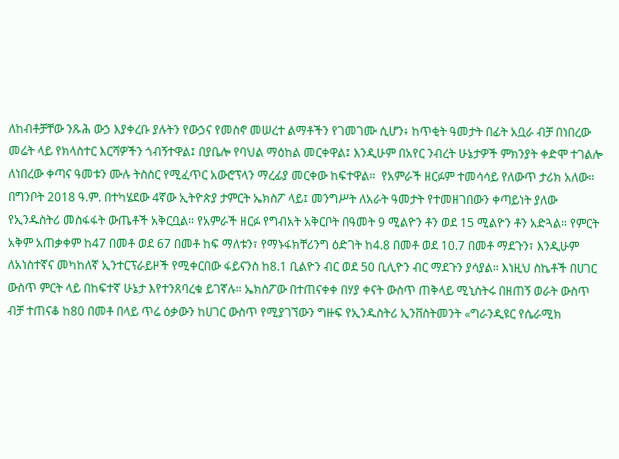ለከብቶቻቸው ንጹሕ ውኃ እያቀረቡ ያሉትን የውኃና የመስኖ መሠረተ ልማቶችን የገመገሙ ሲሆን፥ ከጥቂት ዓመታት በፊት አቧራ ብቻ በነበረው መሬት ላይ የክላስተር እርሻዎችን ጎብኝተዋል፤ በያቤሎ የባህል ማዕከል መርቀዋል፤ እንዲሁም በአየር ንብረት ሁኔታዎች ምክንያት ቀድሞ ተገልሎ ለነበረው ቀጣና ዓመቱን ሙሉ ትስስር የሚፈጥር አውሮፕላን ማረፊያ መርቀው ከፍተዋል።  የአምራች ዘርፉም ተመሳሳይ የለውጥ ታሪክ አለው። በግንቦት 2018 ዓ.ም. በተካሄደው 4ኛው ኢትዮጵያ ታምርት ኤክስፖ ላይ፤ መንግሥት ለአራት ዓመታት የተመዘገበውን ቀጣይነት ያለው የኢንዱስትሪ መስፋፋት ውጤቶች አቅርቧል። የአምራች ዘርፉ የግብአት አቅርቦት በዓመት 9 ሚልዮን ቶን ወደ 15 ሚልዮን ቶን አድጓል። የምርት አቅም አጠቃቀም ከ47 በመቶ ወደ 67 በመቶ ከፍ ማለቱን፣ የማኑፋክቸሪንግ ዕድገት ከ4.8 በመቶ ወደ 10.7 በመቶ ማደጉን፣ እንዲሁም ለአነስተኛና መካከለኛ ኢንተርፕራይዞች የሚቀርበው ፋይናንስ ከ8.1 ቢልዮን ብር ወደ 50 ቢሊዮን ብር ማደጉን ያሳያል። እነዚህ ስኬቶች በሀገር ውስጥ ምርት ላይ በከፍተኛ ሁኔታ እየተንጸባረቁ ይገኛሉ። ኤክስፖው በተጠናቀቀ በሃያ ቀናት ውስጥ ጠቅላይ ሚኒስትሩ በዘጠኝ ወራት ውስጥ ብቻ ተጠናቆ ከ80 በመቶ በላይ ጥሬ ዕቃውን ከሀገር ውስጥ የሚያገኘውን ግዙፍ የኢንዱስትሪ ኢንቨስትመንት «ግራንዲዩር የሴራሚክ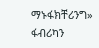ማኑፋክቸሪንግ» ፋብሪካን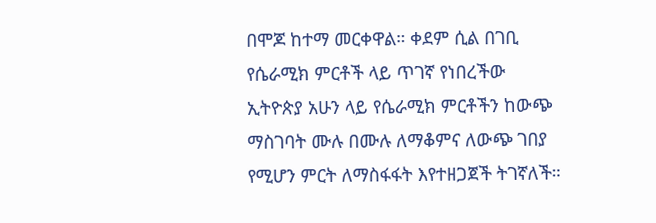በሞጆ ከተማ መርቀዋል። ቀደም ሲል በገቢ የሴራሚክ ምርቶች ላይ ጥገኛ የነበረችው ኢትዮጵያ አሁን ላይ የሴራሚክ ምርቶችን ከውጭ ማስገባት ሙሉ በሙሉ ለማቆምና ለውጭ ገበያ የሚሆን ምርት ለማስፋፋት እየተዘጋጀች ትገኛለች።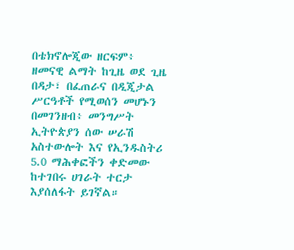በቴክኖሎጂው ዘርፍም፥ ዘመናዊ ልማት ከጊዜ ወደ ጊዜ በዳታ፣ በፈጠራና በዲጂታል ሥርዓቶች የሚወሰን መሆኑን በመገንዘብ፥ መንግሥት ኢትዮጵያን ሰው ሠራሽ አስተውሎት እና የኢንዱስትሪ 5.0 ማሕቀፎችን ቀድመው ከተገበሩ ሀገራት ተርታ እያሰለፋት ይገኛል።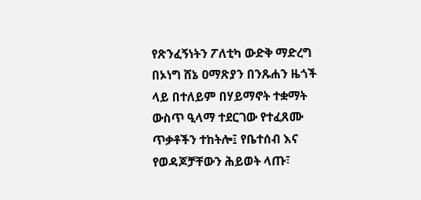የጽንፈኝነትን ፖለቲካ ውድቅ ማድረግ በኦነግ ሸኔ ዐማጽያን በንጹሐን ዜጎች ላይ በተለይም በሃይማኖት ተቋማት ውስጥ ዒላማ ተደርገው የተፈጸሙ ጥቃቶችን ተከትሎ፤ የቤተሰብ እና የወዳጆቻቸውን ሕይወት ላጡ፣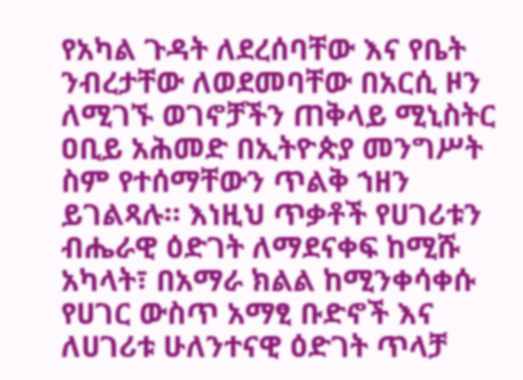የአካል ጉዳት ለደረሰባቸው እና የቤት ንብረታቸው ለወደመባቸው በአርሲ ዞን ለሚገኙ ወገኖቻችን ጠቅላይ ሚኒስትር ዐቢይ አሕመድ በኢትዮጵያ መንግሥት ስም የተሰማቸውን ጥልቅ ኀዘን ይገልጻሉ። እነዚህ ጥቃቶች የሀገሪቱን ብሔራዊ ዕድገት ለማደናቀፍ ከሚሹ አካላት፣ በአማራ ክልል ከሚንቀሳቀሱ የሀገር ውስጥ አማፂ ቡድኖች እና ለሀገሪቱ ሁለንተናዊ ዕድገት ጥላቻ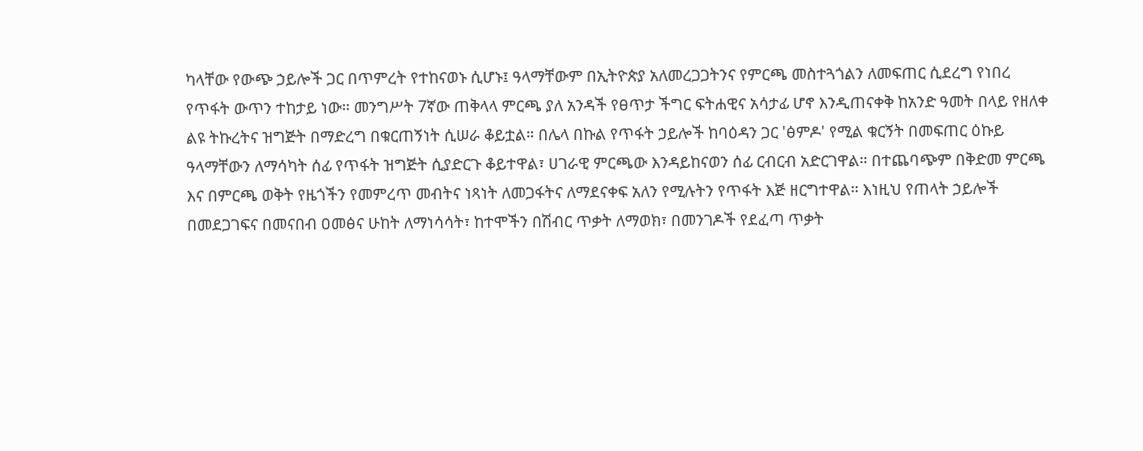ካላቸው የውጭ ኃይሎች ጋር በጥምረት የተከናወኑ ሲሆኑ፤ ዓላማቸውም በኢትዮጵያ አለመረጋጋትንና የምርጫ መስተጓጎልን ለመፍጠር ሲደረግ የነበረ የጥፋት ውጥን ተከታይ ነው። መንግሥት 7ኛው ጠቅላላ ምርጫ ያለ አንዳች የፀጥታ ችግር ፍትሐዊና አሳታፊ ሆኖ እንዲጠናቀቅ ከአንድ ዓመት በላይ የዘለቀ ልዩ ትኩረትና ዝግጅት በማድረግ በቁርጠኝነት ሲሠራ ቆይቷል። በሌላ በኩል የጥፋት ኃይሎች ከባዕዳን ጋር 'ፅምዶ' የሚል ቁርኝት በመፍጠር ዕኩይ ዓላማቸውን ለማሳካት ሰፊ የጥፋት ዝግጅት ሲያድርጉ ቆይተዋል፣ ሀገራዊ ምርጫው እንዳይከናወን ሰፊ ርብርብ አድርገዋል። በተጨባጭም በቅድመ ምርጫ እና በምርጫ ወቅት የዜጎችን የመምረጥ መብትና ነጻነት ለመጋፋትና ለማደናቀፍ አለን የሚሉትን የጥፋት እጅ ዘርግተዋል። እነዚህ የጠላት ኃይሎች በመደጋገፍና በመናበብ ዐመፅና ሁከት ለማነሳሳት፣ ከተሞችን በሽብር ጥቃት ለማወክ፣ በመንገዶች የደፈጣ ጥቃት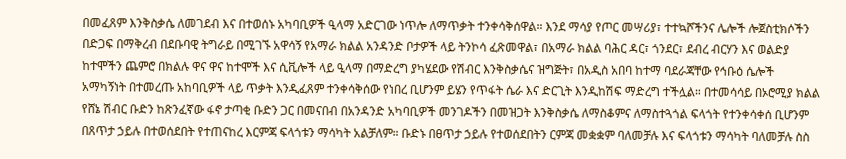በመፈጸም እንቅስቃሴ ለመገደብ እና በተወሰኑ አካባቢዎች ዒላማ አድርገው ነጥሎ ለማጥቃት ተንቀሳቅሰዋል። እንደ ማሳያ የጦር መሣሪያ፣ ተተኳሾችንና ሌሎች ሎጀስቲክሶችን በድጋፍ በማቅረብ በደቡባዊ ትግራይ በሚገኙ አዋሳኝ የአማራ ክልል አንዳንድ ቦታዎች ላይ ትንኮሳ ፈጽመዋል፣ በአማራ ክልል ባሕር ዳር፣ ጎንደር፣ ደብረ ብርሃን እና ወልድያ ከተሞችን ጨምሮ በክልሉ ዋና ዋና ከተሞች እና ሲቪሎች ላይ ዒላማ በማድረግ ያካሄደው የሽብር እንቅስቃሴና ዝግጅት፣ በአዲስ አበባ ከተማ ባደራጃቸው የኅቡዕ ሴሎች አማካኝነት በተመረጡ አከባቢዎች ላይ ጥቃት እንዲፈጸም ተንቀሳቅሰው የነበረ ቢሆንም ይሄን የጥፋት ሴራ እና ድርጊት እንዲከሽፍ ማድረግ ተችሏል። በተመሳሳይ በኦሮሚያ ክልል የሸኔ ሽብር ቡድን ከጽንፈኛው ፋኖ ታጣቂ ቡድን ጋር በመናበብ በአንዳንድ አካባቢዎች መንገዶችን በመዝጋት እንቅስቃሴ ለማስቆምና ለማስተጓጎል ፍላጎት የተንቀሳቀሰ ቢሆንም በጸጥታ ኃይሉ በተወሰደበት የተጠናከረ እርምጃ ፍላጎቱን ማሳካት አልቻለም። ቡድኑ በፀጥታ ኃይሉ የተወሰደበትን ርምጃ መቋቋም ባለመቻሉ እና ፍላጎቱን ማሳካት ባለመቻሉ ስስ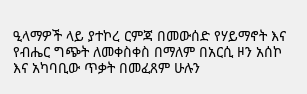ዒላማዎች ላይ ያተኮረ ርምጃ በመውሰድ የሃይማኖት እና የብሔር ግጭት ለመቀስቀስ በማለም በአርሲ ዞን አሰኮ እና አካባቢው ጥቃት በመፈጸም ሁሉን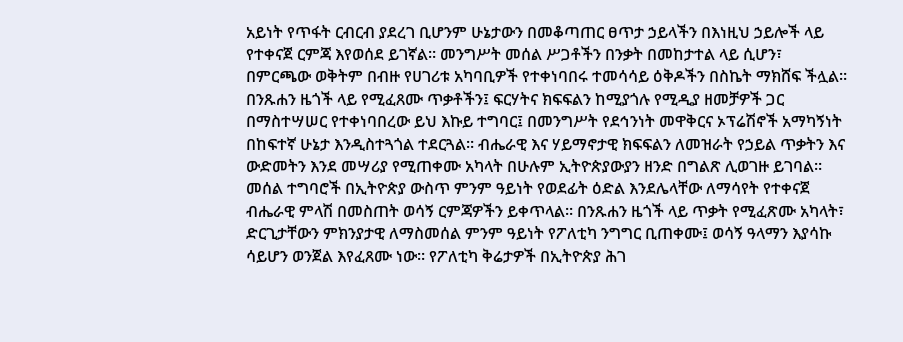አይነት የጥፋት ርብርብ ያደረገ ቢሆንም ሁኔታውን በመቆጣጠር ፀጥታ ኃይላችን በእነዚህ ኃይሎች ላይ የተቀናጀ ርምጃ እየወሰደ ይገኛል። መንግሥት መሰል ሥጋቶችን በንቃት በመከታተል ላይ ሲሆን፣ በምርጫው ወቅትም በብዙ የሀገሪቱ አካባቢዎች የተቀነባበሩ ተመሳሳይ ዕቅዶችን በስኬት ማክሸፍ ችሏል። በንጹሐን ዜጎች ላይ የሚፈጸሙ ጥቃቶችን፤ ፍርሃትና ክፍፍልን ከሚያጎሉ የሚዲያ ዘመቻዎች ጋር በማስተሣሠር የተቀነባበረው ይህ እኩይ ተግባር፤ በመንግሥት የደኅንነት መዋቅርና ኦፕሬሽኖች አማካኝነት በከፍተኛ ሁኔታ እንዲስተጓጎል ተደርጓል። ብሔራዊ እና ሃይማኖታዊ ክፍፍልን ለመዝራት የኃይል ጥቃትን እና ውድመትን እንደ መሣሪያ የሚጠቀሙ አካላት በሁሉም ኢትዮጵያውያን ዘንድ በግልጽ ሊወገዙ ይገባል። መሰል ተግባሮች በኢትዮጵያ ውስጥ ምንም ዓይነት የወደፊት ዕድል እንደሌላቸው ለማሳየት የተቀናጀ ብሔራዊ ምላሽ በመስጠት ወሳኝ ርምጃዎችን ይቀጥላል። በንጹሐን ዜጎች ላይ ጥቃት የሚፈጽሙ አካላት፣ ድርጊታቸውን ምክንያታዊ ለማስመሰል ምንም ዓይነት የፖለቲካ ንግግር ቢጠቀሙ፤ ወሳኝ ዓላማን እያሳኩ ሳይሆን ወንጀል እየፈጸሙ ነው። የፖለቲካ ቅሬታዎች በኢትዮጵያ ሕገ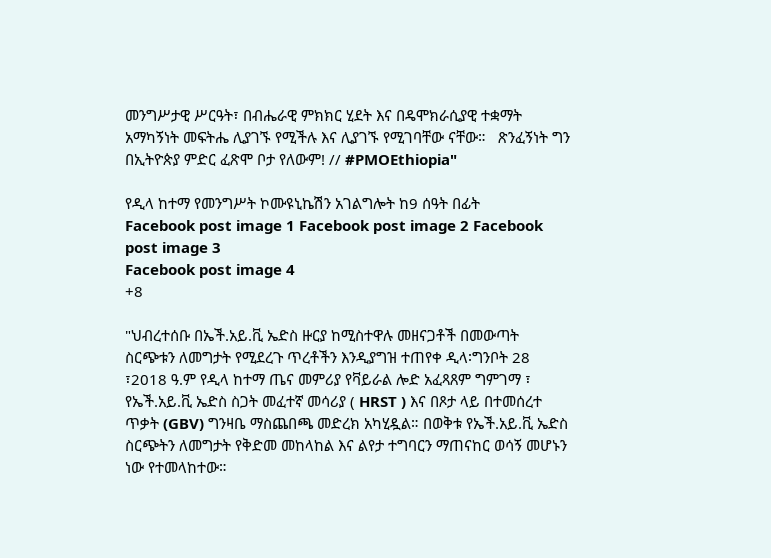መንግሥታዊ ሥርዓት፣ በብሔራዊ ምክክር ሂደት እና በዴሞክራሲያዊ ተቋማት አማካኝነት መፍትሔ ሊያገኙ የሚችሉ እና ሊያገኙ የሚገባቸው ናቸው።   ጽንፈኝነት ግን በኢትዮጵያ ምድር ፈጽሞ ቦታ የለውም! // #PMOEthiopia"

የዲላ ከተማ የመንግሥት ኮሙዩኒኬሽን አገልግሎት ከ9 ሰዓት በፊት
Facebook post image 1 Facebook post image 2 Facebook post image 3
Facebook post image 4
+8

"ህብረተሰቡ በኤች.አይ.ቪ ኤድስ ዙርያ ከሚስተዋሉ መዘናጋቶች በመውጣት ስርጭቱን ለመግታት የሚደረጉ ጥረቶችን እንዲያግዝ ተጠየቀ ዲላ፡ግንቦት 28 ፣2018 ዓ.ም የዲላ ከተማ ጤና መምሪያ የቫይራል ሎድ አፈጻጸም ግምገማ ፣ የኤች.አይ.ቪ ኤድስ ስጋት መፈተኛ መሳሪያ ( HRST ) እና በጾታ ላይ በተመሰረተ ጥቃት (GBV) ግንዛቤ ማስጨበጫ መድረክ አካሂዷል። በወቅቱ የኤች.አይ.ቪ ኤድስ ስርጭትን ለመግታት የቅድመ መከላከል እና ልየታ ተግባርን ማጠናከር ወሳኝ መሆኑን ነው የተመላከተው።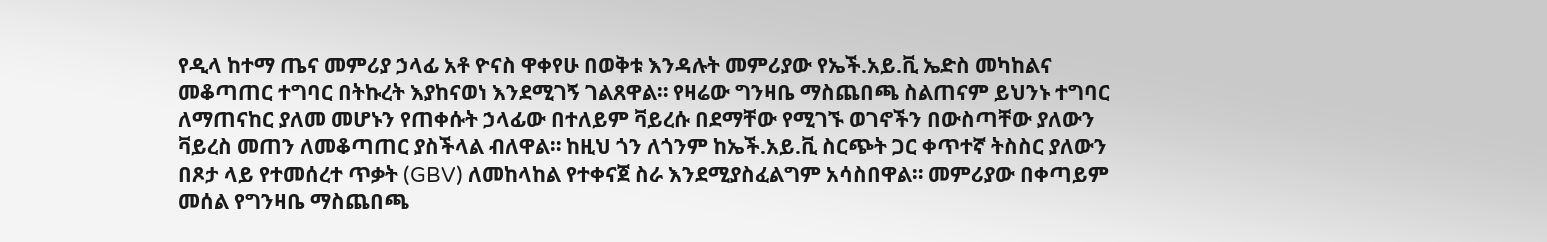የዲላ ከተማ ጤና መምሪያ ኃላፊ አቶ ዮናስ ዋቀየሁ በወቅቱ እንዳሉት መምሪያው የኤች.አይ.ቪ ኤድስ መካከልና መቆጣጠር ተግባር በትኩረት እያከናወነ እንደሚገኝ ገልጸዋል። የዛሬው ግንዛቤ ማስጨበጫ ስልጠናም ይህንኑ ተግባር ለማጠናከር ያለመ መሆኑን የጠቀሱት ኃላፊው በተለይም ቫይረሱ በደማቸው የሚገኙ ወገኖችን በውስጣቸው ያለውን ቫይረስ መጠን ለመቆጣጠር ያስችላል ብለዋል። ከዚህ ጎን ለጎንም ከኤች.አይ.ቪ ስርጭት ጋር ቀጥተኛ ትስስር ያለውን በጾታ ላይ የተመሰረተ ጥቃት (GBV) ለመከላከል የተቀናጀ ስራ እንደሚያስፈልግም አሳስበዋል። መምሪያው በቀጣይም መሰል የግንዛቤ ማስጨበጫ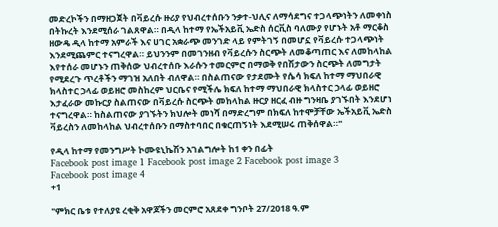መድረኮችን በማዘጋጀት በቫይረሱ ዙሪያ የህብረተሰቡን ንቃተ-ህሊና ለማሳደግና ተጋላጭነትን ለመቀነስ በትኩረት እንደሚሰራ ገልጸዋል። በዲላ ከተማ የኤችአይቪ ኤድስ ሰርቪስ ባለሙያ የሆኑት አቶ ማርቆስ ዘውዴ ዲላ ከተማ አምራች እና ሀገር አቋራጭ መንገድ ላይ የምትገኝ በመሆኗ የቫይረሱ ተጋላጭነት እንደሚጨምር ተናግረዋል። ይህንንም በመገንዘብ የቫይረሱን ስርጭት ለመቆጣጠር እና ለመከላከል እየተሰራ መሆኑን ጠቅሰው ህብረተሰቡ እራሱን ተመርምሮ በማወቅ የበሽታውን ስርጭት ለመግታት የሚደረጉ ጥረቶችን ማገዝ አለበት ብለዋል። በስልጠናው የታደሙት የሴሳ ክፍለ ከተማ ማህበራዊ ክላስተር ኃላፊ ወይዘሮ መስከረም ህርቤና የሚችሌ ክፍለ ከተማ ማህበራዊ ክላስተር ኃላፊ ወይዘሮ እታፈራው መኩርያ ስልጠናው በቫይረሱ ስርጭት መከላከል ዙርያ ዘርፈ ብዙ ግንዛቤ ያገኙበት እንደሆነ ተናግረዋል። ከስልጠናው ያገኙትን ክህሎት መነሻ በማድረግም በክፍለ ከተሞቻቸው ኤችአይቪ ኤድስ ቫይረስን ለመከላከል ህብረተሰቡን በማስተባበር በቁርጠኝነት እደሚሠሩ ጠቅሰዋል።"

የዲላ ከተማ የመንግሥት ኮሙዩኒኬሽን አገልግሎት ከ1 ቀን በፊት
Facebook post image 1 Facebook post image 2 Facebook post image 3
Facebook post image 4
+1

"ምክር ቤቱ የተለያዩ ረቂቅ አዋጆችን መርምሮ አጸደቀ ግንቦት 27/2018 ዓ.ም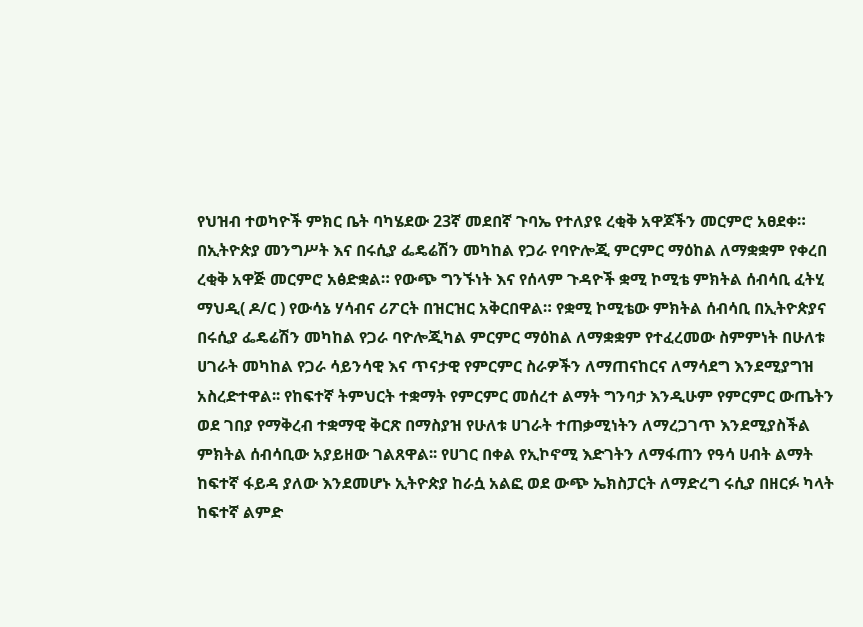የህዝብ ተወካዮች ምክር ቤት ባካሄደው 23ኛ መደበኛ ጉባኤ የተለያዩ ረቂቅ አዋጆችን መርምሮ አፀደቀ። በኢትዮጵያ መንግሥት እና በሩሲያ ፌዴሬሽን መካከል የጋራ የባዮሎጂ ምርምር ማዕከል ለማቋቋም የቀረበ ረቂቅ አዋጅ መርምሮ አፅድቋል። የውጭ ግንኙነት እና የሰላም ጉዳዮች ቋሚ ኮሚቴ ምክትል ሰብሳቢ ፈትሂ ማህዲ( ዶ/ር ) የውሳኔ ሃሳብና ሪፖርት በዝርዝር አቅርበዋል። የቋሚ ኮሚቴው ምክትል ሰብሳቢ በኢትዮጵያና በሩሲያ ፌዴሬሽን መካከል የጋራ ባዮሎጂካል ምርምር ማዕከል ለማቋቋም የተፈረመው ስምምነት በሁለቱ ሀገራት መካከል የጋራ ሳይንሳዊ እና ጥናታዊ የምርምር ስራዎችን ለማጠናከርና ለማሳደግ እንደሚያግዝ አስረድተዋል፡፡ የከፍተኛ ትምህርት ተቋማት የምርምር መሰረተ ልማት ግንባታ እንዲሁም የምርምር ውጤትን ወደ ገበያ የማቅረብ ተቋማዊ ቅርጽ በማስያዝ የሁለቱ ሀገራት ተጠቃሚነትን ለማረጋገጥ እንደሚያስችል ምክትል ሰብሳቢው አያይዘው ገልጸዋል፡፡ የሀገር በቀል የኢኮኖሚ እድገትን ለማፋጠን የዓሳ ሀብት ልማት ከፍተኛ ፋይዳ ያለው እንደመሆኑ ኢትዮጵያ ከራሷ አልፎ ወደ ውጭ ኤክስፓርት ለማድረግ ሩሲያ በዘርፉ ካላት ከፍተኛ ልምድ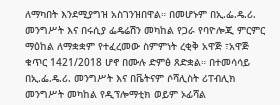ለማካበት እንደሚያግዝ አስገንዝበዋል። በመሆኑም በኢ.ፌ.ዴ.ሪ. መንግሥት እና በሩሲያ ፌዴሬሽን መካከል የጋራ የባዮሎጂ ምርምር ማዕከል ለማቋቋም የተፈረመው ስምምነት ረቂቅ አዋጅ ፣አዋጅ ቁጥር 1421/2018 ሆኖ በሙሉ ድምፅ ጸድቋል። በተመሳሳይ በኢ.ፌ.ዴ.ሪ. መንግሥት እና በቬትናም ሶሻሊስት ሪፐብሊክ መንግሥት መካከል የዲፕሎማቲክ ወይም ኦፊሻል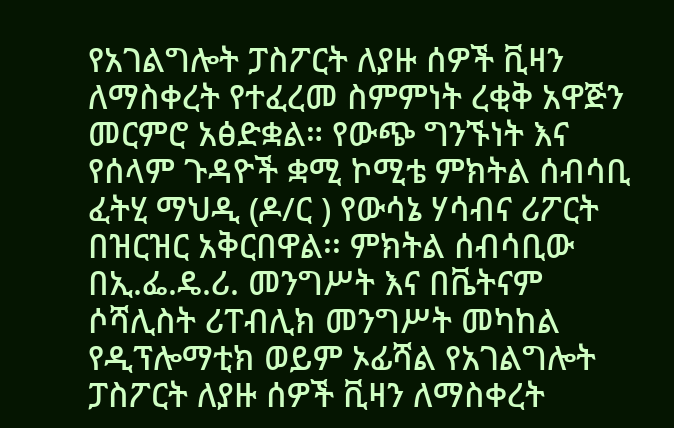የአገልግሎት ፓስፖርት ለያዙ ሰዎች ቪዛን ለማስቀረት የተፈረመ ስምምነት ረቂቅ አዋጅን መርምሮ አፅድቋል። የውጭ ግንኙነት እና የሰላም ጉዳዮች ቋሚ ኮሚቴ ምክትል ሰብሳቢ ፈትሂ ማህዲ (ዶ/ር ) የውሳኔ ሃሳብና ሪፖርት በዝርዝር አቅርበዋል፡፡ ምክትል ሰብሳቢው በኢ.ፌ.ዴ.ሪ. መንግሥት እና በቬትናም ሶሻሊስት ሪፐብሊክ መንግሥት መካከል የዲፕሎማቲክ ወይም ኦፊሻል የአገልግሎት ፓስፖርት ለያዙ ሰዎች ቪዛን ለማስቀረት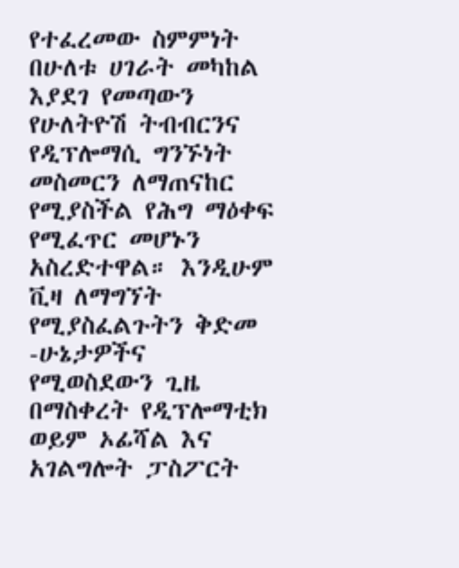የተፈረመው ስምምነት በሁለቱ ሀገራት መካከል እያደገ የመጣውን የሁለትዮሽ ትብብርንና የዲፕሎማሲ ግንኙነት መስመርን ለማጠናከር የሚያስችል የሕግ ማዕቀፍ የሚፈጥር መሆኑን አስረድተዋል። እንዲሁም ቪዛ ለማግኘት የሚያስፈልጉትን ቅድመ -ሁኔታዎችና የሚወስደውን ጊዜ በማስቀረት የዲፕሎማቲክ ወይም ኦፊሻል እና አገልግሎት ፓስፖርት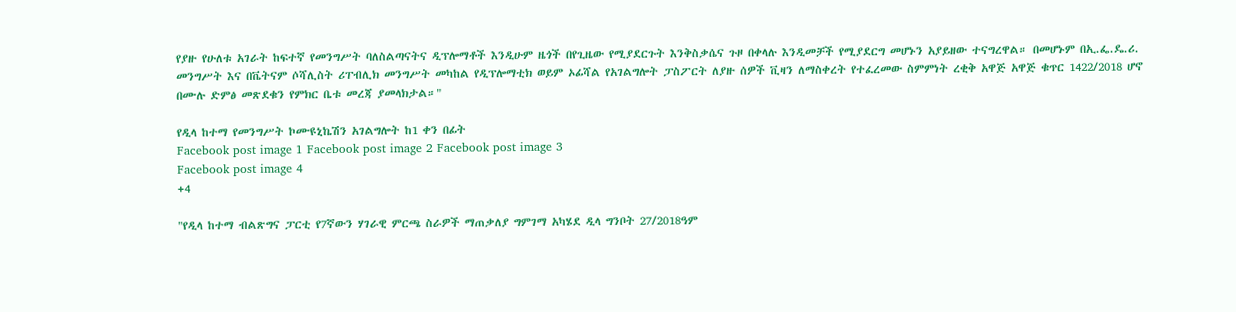የያዙ የሁለቱ አገራት ከፍተኛ የመንግሥት ባለስልጣናትና ዲፕሎማቶች እንዲሁም ዜጎች በየጊዜው የሚያደርጉት እንቅስቃሴና ጉዞ በቀላሉ እንዲመቻች የሚያደርግ መሆኑን አያይዘው ተናግረዋል። በመሆኑም በኢ.ፌ.ዴ.ሪ. መንግሥት እና በቬትናም ሶሻሊስት ሪፐብሊክ መንግሥት መካከል የዲፕሎማቲክ ወይም ኦፊሻል የአገልግሎት ፓስፖርት ለያዙ ሰዎች ቪዛን ለማስቀረት የተፈረመው ስምምነት ረቂቅ አዋጅ አዋጅ ቁጥር 1422/2018 ሆኖ በሙሉ ድምፅ መጽደቁን የምክር ቤቱ መረጃ ያመላክታል።"

የዲላ ከተማ የመንግሥት ኮሙዩኒኬሽን አገልግሎት ከ1 ቀን በፊት
Facebook post image 1 Facebook post image 2 Facebook post image 3
Facebook post image 4
+4

"የዲላ ከተማ ብልጽግና ፓርቲ የ7ኛውን ሃገራዊ ምርጫ ስራዎች ማጠቃለያ ግምገማ አካሄደ ዲላ ግንቦት 27/2018ዓም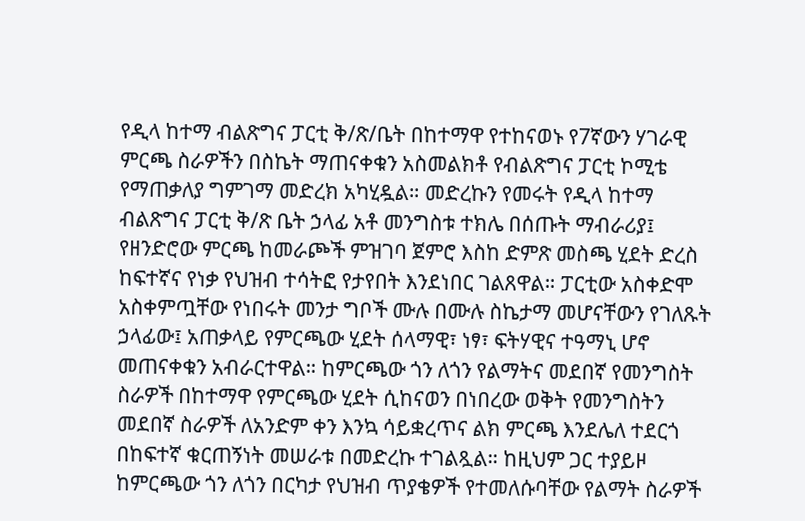የዲላ ከተማ ብልጽግና ፓርቲ ቅ/ጽ/ቤት በከተማዋ የተከናወኑ የ7ኛውን ሃገራዊ ምርጫ ስራዎችን በስኬት ማጠናቀቁን አስመልክቶ የብልጽግና ፓርቲ ኮሚቴ የማጠቃለያ ግምገማ መድረክ አካሂዷል። መድረኩን የመሩት የዲላ ከተማ ብልጽግና ፓርቲ ቅ/ጽ ቤት ኃላፊ አቶ መንግስቱ ተክሌ በሰጡት ማብራሪያ፤ የዘንድሮው ምርጫ ከመራጮች ምዝገባ ጀምሮ እስከ ድምጽ መስጫ ሂደት ድረስ ከፍተኛና የነቃ የህዝብ ተሳትፎ የታየበት እንደነበር ገልጸዋል። ፓርቲው አስቀድሞ አስቀምጧቸው የነበሩት መንታ ግቦች ሙሉ በሙሉ ስኬታማ መሆናቸውን የገለጹት ኃላፊው፤ አጠቃላይ የምርጫው ሂደት ሰላማዊ፣ ነፃ፣ ፍትሃዊና ተዓማኒ ሆኖ መጠናቀቁን አብራርተዋል። ከምርጫው ጎን ለጎን የልማትና መደበኛ የመንግስት ስራዎች በከተማዋ የምርጫው ሂደት ሲከናወን በነበረው ወቅት የመንግስትን መደበኛ ስራዎች ለአንድም ቀን እንኳ ሳይቋረጥና ልክ ምርጫ እንደሌለ ተደርጎ በከፍተኛ ቁርጠኝነት መሠራቱ በመድረኩ ተገልጿል። ከዚህም ጋር ተያይዞ ከምርጫው ጎን ለጎን በርካታ የህዝብ ጥያቄዎች የተመለሱባቸው የልማት ስራዎች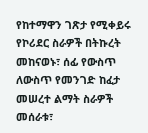የከተማዋን ገጽታ የሚቀይሩ የኮሪደር ስራዎች በትኩረት መከናወኑ፣ ሰፊ የውስጥ ለውስጥ የመንገድ ከፈታ መሠረተ ልማት ስራዎች መሰራቱ፣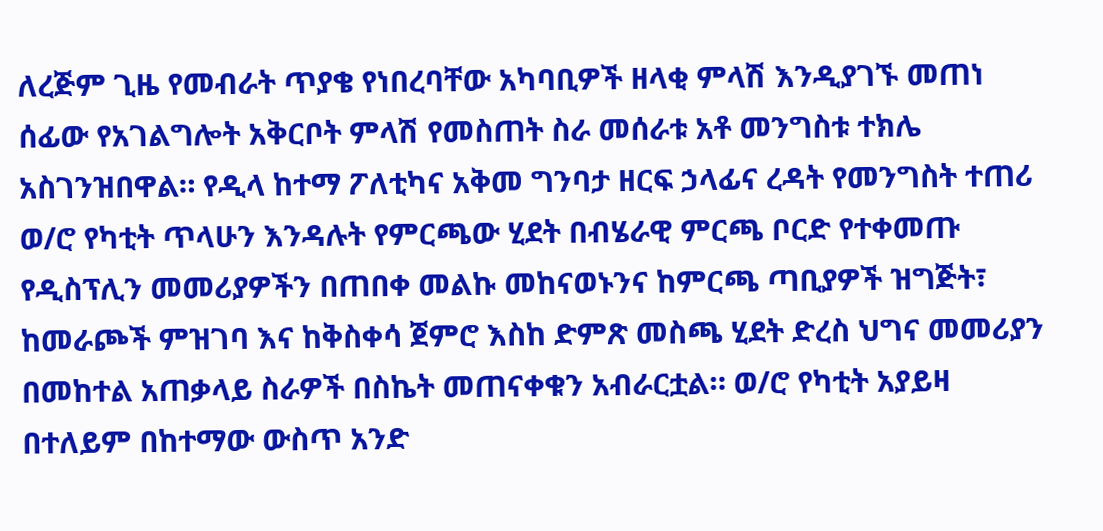ለረጅም ጊዜ የመብራት ጥያቄ የነበረባቸው አካባቢዎች ዘላቂ ምላሽ እንዲያገኙ መጠነ ሰፊው የአገልግሎት አቅርቦት ምላሽ የመስጠት ስራ መሰራቱ አቶ መንግስቱ ተክሌ አስገንዝበዋል። የዲላ ከተማ ፖለቲካና አቅመ ግንባታ ዘርፍ ኃላፊና ረዳት የመንግስት ተጠሪ ወ/ሮ የካቲት ጥላሁን እንዳሉት የምርጫው ሂደት በብሄራዊ ምርጫ ቦርድ የተቀመጡ የዲስፕሊን መመሪያዎችን በጠበቀ መልኩ መከናወኑንና ከምርጫ ጣቢያዎች ዝግጅት፣ ከመራጮች ምዝገባ እና ከቅስቀሳ ጀምሮ እስከ ድምጽ መስጫ ሂደት ድረስ ህግና መመሪያን በመከተል አጠቃላይ ስራዎች በስኬት መጠናቀቁን አብራርቷል። ወ/ሮ የካቲት አያይዛ በተለይም በከተማው ውስጥ አንድ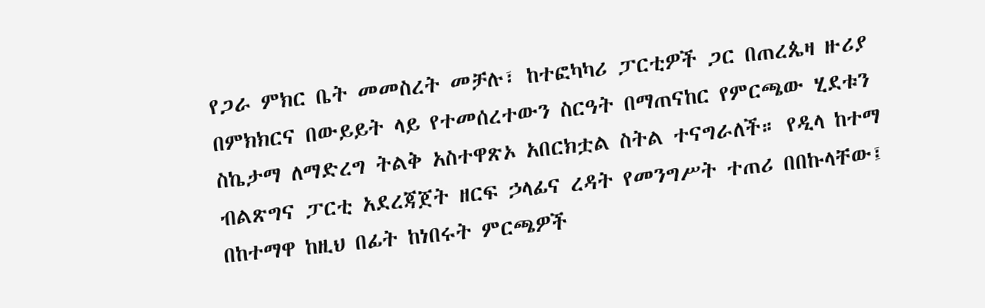የጋራ ምክር ቤት መመስረት መቻሉ፣ ከተፎካካሪ ፓርቲዎች ጋር በጠረጴዛ ዙሪያ በምክክርና በውይይት ላይ የተመሰረተውን ስርዓት በማጠናከር የምርጫው ሂደቱን ስኬታማ ለማድረግ ትልቅ አስተዋጽኦ አበርክቷል ስትል ተናግራለች። የዲላ ከተማ ብልጽግና ፓርቲ አደረጃጀት ዘርፍ ኃላፊና ረዳት የመንግሥት ተጠሪ በበኩላቸው፤ በከተማዋ ከዚህ በፊት ከነበሩት ምርጫዎች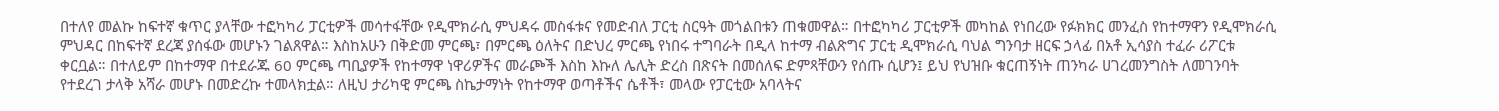በተለየ መልኩ ከፍተኛ ቁጥር ያላቸው ተፎካካሪ ፓርቲዎች መሳተፋቸው የዲሞክራሲ ምህዳሩ መስፋቱና የመድብለ ፓርቲ ስርዓት መጎልበቱን ጠቁመዋል። በተፎካካሪ ፓርቲዎች መካከል የነበረው የፉክክር መንፈስ የከተማዋን የዲሞክራሲ ምህዳር በከፍተኛ ደረጃ ያሰፋው መሆኑን ገልጸዋል። እስከአሁን በቅድመ ምርጫ፣ በምርጫ ዕለትና በድህረ ምርጫ የነበሩ ተግባራት በዲላ ከተማ ብልጽግና ፓርቲ ዲሞክራሲ ባህል ግንባታ ዘርፍ ኃላፊ በአቶ ኢሳያስ ተፈራ ሪፖርቱ ቀርቧል። በተለይም በከተማዋ በተደራጁ 60 ምርጫ ጣቢያዎች የከተማዋ ነዋሪዎችና መራጮች እስከ እኩለ ሌሊት ድረስ በጽናት በመሰለፍ ድምጻቸውን የሰጡ ሲሆን፤ ይህ የህዝቡ ቁርጠኝነት ጠንካራ ሀገረመንግስት ለመገንባት የተደረገ ታላቅ አሻራ መሆኑ በመድረኩ ተመላክቷል። ለዚህ ታሪካዊ ምርጫ ስኬታማነት የከተማዋ ወጣቶችና ሴቶች፣ መላው የፓርቲው አባላትና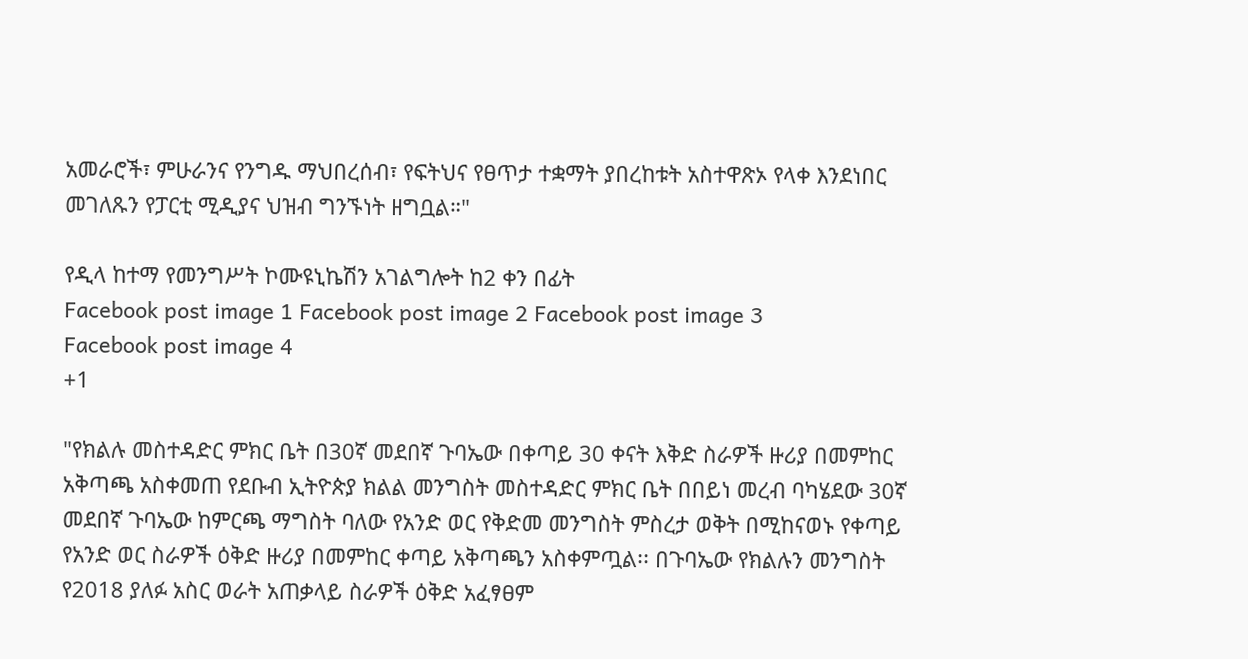አመራሮች፣ ምሁራንና የንግዱ ማህበረሰብ፣ የፍትህና የፀጥታ ተቋማት ያበረከቱት አስተዋጽኦ የላቀ እንደነበር መገለጹን የፓርቲ ሚዲያና ህዝብ ግንኙነት ዘግቧል።"

የዲላ ከተማ የመንግሥት ኮሙዩኒኬሽን አገልግሎት ከ2 ቀን በፊት
Facebook post image 1 Facebook post image 2 Facebook post image 3
Facebook post image 4
+1

"የክልሉ መስተዳድር ምክር ቤት በ30ኛ መደበኛ ጉባኤው በቀጣይ 30 ቀናት እቅድ ስራዎች ዙሪያ በመምከር አቅጣጫ አስቀመጠ የደቡብ ኢትዮጵያ ክልል መንግስት መስተዳድር ምክር ቤት በበይነ መረብ ባካሄደው 30ኛ መደበኛ ጉባኤው ከምርጫ ማግስት ባለው የአንድ ወር የቅድመ መንግስት ምስረታ ወቅት በሚከናወኑ የቀጣይ የአንድ ወር ስራዎች ዕቅድ ዙሪያ በመምከር ቀጣይ አቅጣጫን አስቀምጧል፡፡ በጉባኤው የክልሉን መንግስት የ2018 ያለፉ አስር ወራት አጠቃላይ ስራዎች ዕቅድ አፈፃፀም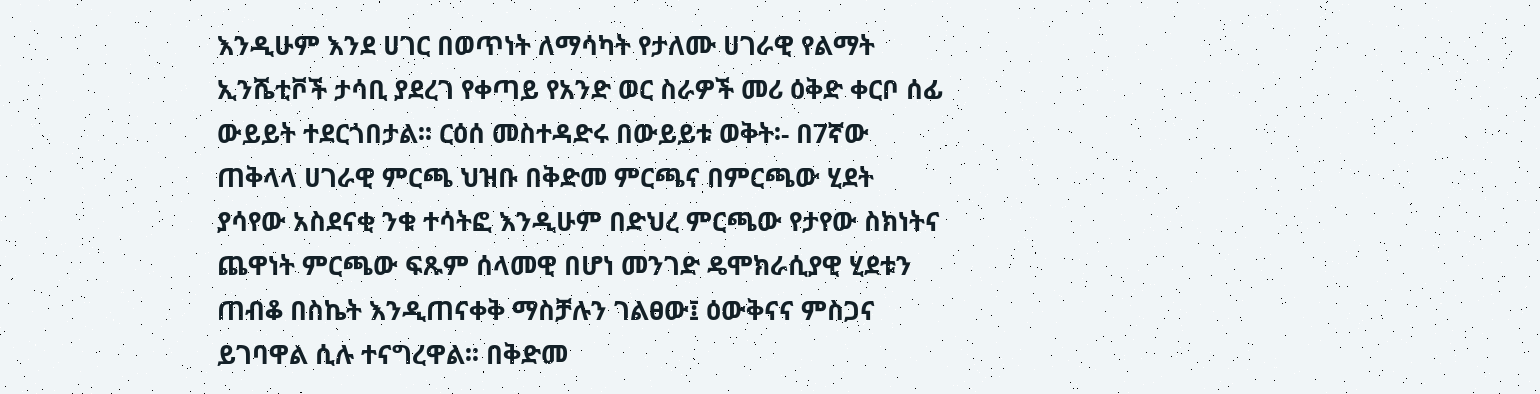እንዲሁም እንደ ሀገር በወጥነት ለማሳካት የታለሙ ሀገራዊ የልማት ኢንሼቲቮች ታሳቢ ያደረገ የቀጣይ የአንድ ወር ስራዎች መሪ ዕቅድ ቀርቦ ሰፊ ውይይት ተደርጎበታል፡፡ ርዕሰ መስተዳድሩ በውይይቱ ወቅት፡- በ7ኛው ጠቅላላ ሀገራዊ ምርጫ ህዝቡ በቅድመ ምርጫና በምርጫው ሂደት ያሳየው አስደናቂ ንቁ ተሳትፎ እንዲሁም በድህረ ምርጫው የታየው ስክነትና ጨዋነት ምርጫው ፍጹም ሰላመዊ በሆነ መንገድ ዴሞክራሲያዊ ሂደቱን ጠብቆ በስኬት እንዲጠናቀቅ ማስቻሉን ገልፀው፤ ዕውቅናና ምስጋና ይገባዋል ሲሉ ተናግረዋል፡፡ በቅድመ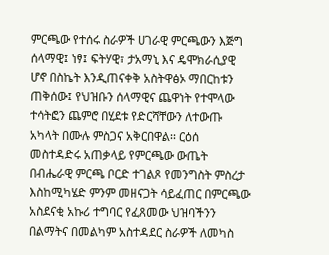ምርጫው የተሰሩ ስራዎች ሀገራዊ ምርጫውን እጅግ ሰላማዊ፤ ነፃ፤ ፍትሃዊ፣ ታአማኒ እና ዴሞክራሲያዊ ሆኖ በስኬት እንዲጠናቀቅ አስትዋፅኦ ማበርከቱን ጠቅሰው፤ የህዝቡን ሰላማዊና ጨዋነት የተሞላው ተሳትፎን ጨምሮ በሂደቱ የድርሻቸውን ለተውጡ አካላት በሙሉ ምስጋና አቅርበዋል፡፡ ርዕሰ መስተዳድሩ አጠቃላይ የምርጫው ውጤት በብሔራዊ ምርጫ ቦርድ ተገልጾ የመንግስት ምስረታ እስከሚካሄድ ምንም መዘናጋት ሳይፈጠር በምርጫው አስደናቂ አኩሪ ተግባር የፈጸመው ህዝባችንን በልማትና በመልካም አስተዳደር ስራዎች ለመካስ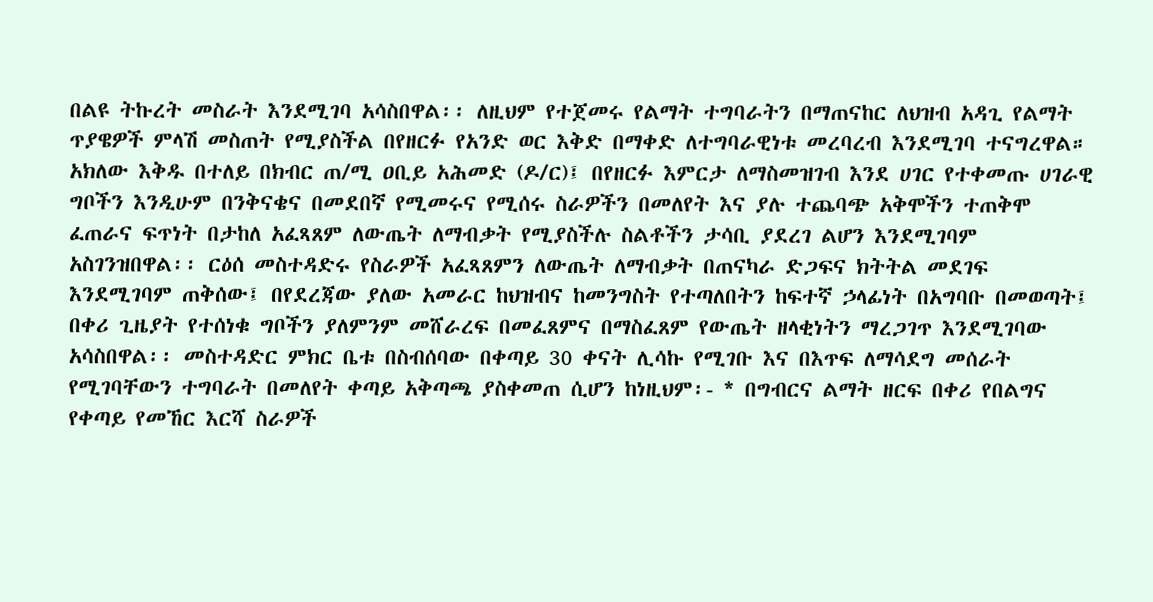በልዩ ትኩረት መስራት እንደሚገባ አሳስበዋል፡፡ ለዚህም የተጀመሩ የልማት ተግባራትን በማጠናከር ለህዝብ አዳጊ የልማት ጥያዌዎች ምላሽ መስጠት የሚያስችል በየዘርፉ የአንድ ወር እቅድ በማቀድ ለተግባራዊነቱ መረባረብ እንደሚገባ ተናግረዋል። አክለው እቅዱ በተለይ በክብር ጠ/ሚ ዐቢይ አሕመድ (ዶ/ር)፤ በየዘርፉ እምርታ ለማስመዝገብ እንደ ሀገር የተቀመጡ ሀገራዊ ግቦችን እንዲሁም በንቅናቄና በመደበኛ የሚመሩና የሚሰሩ ስራዎችን በመለየት እና ያሉ ተጨባጭ አቅሞችን ተጠቅሞ ፈጠራና ፍጥነት በታከለ አፈጻጸም ለውጤት ለማብቃት የሚያስችሉ ስልቶችን ታሳቢ ያደረገ ልሆን እንደሚገባም አስገንዝበዋል፡፡ ርዕሰ መስተዳድሩ የስራዎች አፈጻጸምን ለውጤት ለማብቃት በጠናካራ ድጋፍና ክትትል መደገፍ እንደሚገባም ጠቅሰው፤ በየደረጃው ያለው አመራር ከህዝብና ከመንግስት የተጣለበትን ከፍተኛ ኃላፊነት በአግባቡ በመወጣት፤ በቀሪ ጊዜያት የተሰነቁ ግቦችን ያለምንም መሸራረፍ በመፈጸምና በማስፈጸም የውጤት ዘላቂነትን ማረጋገጥ እንደሚገባው አሳስበዋል፡፡ መስተዳድር ምክር ቤቱ በስብሰባው በቀጣይ 30 ቀናት ሊሳኩ የሚገቡ እና በእጥፍ ለማሳደግ መሰራት የሚገባቸውን ተግባራት በመለየት ቀጣይ አቅጣጫ ያስቀመጠ ሲሆን ከነዚህም፡- * በግብርና ልማት ዘርፍ በቀሪ የበልግና የቀጣይ የመኸር እርሻ ስራዎች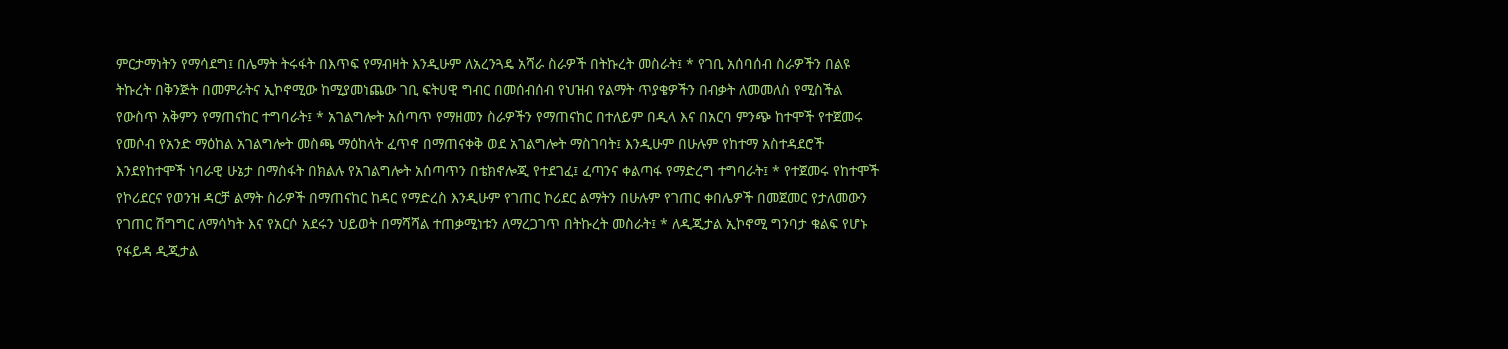ምርታማነትን የማሳደግ፤ በሌማት ትሩፋት በእጥፍ የማብዛት እንዲሁም ለአረንጓዴ አሻራ ስራዎች በትኩረት መስራት፤ * የገቢ አሰባሰብ ስራዎችን በልዩ ትኩረት በቅንጅት በመምራትና ኢኮኖሚው ከሚያመነጨው ገቢ ፍትሀዊ ግብር በመሰብሰብ የህዝብ የልማት ጥያቄዎችን በብቃት ለመመለስ የሚስችል የውስጥ አቅምን የማጠናከር ተግባራት፤ * አገልግሎት አሰጣጥ የማዘመን ስራዎችን የማጠናከር በተለይም በዲላ እና በአርባ ምንጭ ከተሞች የተጀመሩ የመሶብ የአንድ ማዕከል አገልግሎት መስጫ ማዕከላት ፈጥኖ በማጠናቀቅ ወደ አገልግሎት ማስገባት፤ እንዲሁም በሁሉም የከተማ አስተዳደሮች እንደየከተሞች ነባራዊ ሁኔታ በማስፋት በክልሉ የአገልግሎት አሰጣጥን በቴክኖሎጂ የተደገፈ፤ ፈጣንና ቀልጣፋ የማድረግ ተግባራት፤ * የተጀመሩ የከተሞች የኮሪደርና የወንዝ ዳርቻ ልማት ስራዎች በማጠናከር ከዳር የማድረስ እንዲሁም የገጠር ኮሪደር ልማትን በሁሉም የገጠር ቀበሌዎች በመጀመር የታለመውን የገጠር ሽግግር ለማሳካት እና የአርሶ አደሩን ህይወት በማሻሻል ተጠቃሚነቱን ለማረጋገጥ በትኩረት መስራት፤ * ለዲጂታል ኢኮኖሚ ግንባታ ቁልፍ የሆኑ የፋይዳ ዲጂታል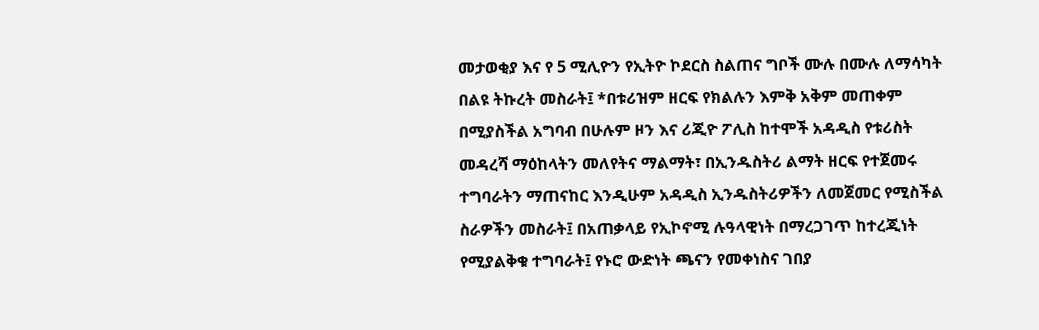መታወቂያ እና የ 5 ሚሊዮን የኢትዮ ኮደርስ ስልጠና ግቦች ሙሉ በሙሉ ለማሳካት በልዩ ትኩረት መስራት፤ *በቱሪዝም ዘርፍ የክልሉን እምቅ አቅም መጠቀም በሚያስችል አግባብ በሁሉም ዞን እና ሪጂዮ ፖሊስ ከተሞች አዳዲስ የቱሪስት መዳረሻ ማዕከላትን መለየትና ማልማት፣ በኢንዱስትሪ ልማት ዘርፍ የተጀመሩ ተግባራትን ማጠናከር እንዲሁም አዳዲስ ኢንዱስትሪዎችን ለመጀመር የሚስችል ስራዎችን መስራት፤ በአጠቃላይ የኢኮኖሚ ሉዓላዊነት በማረጋገጥ ከተረጂነት የሚያልቅቁ ተግባራት፤ የኑሮ ውድነት ጫናን የመቀነስና ገበያ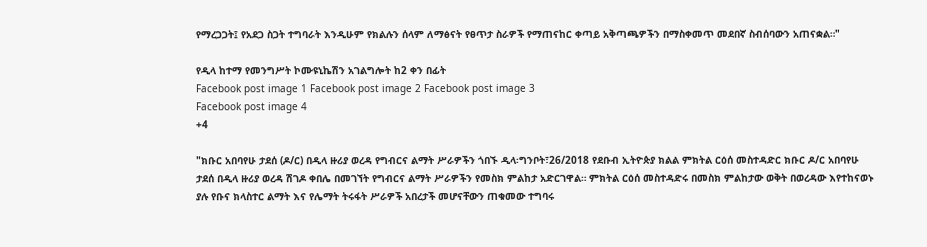የማረጋጋት፤ የአደጋ ስጋት ተግባራት እንዲሁም የክልሉን ሰላም ለማፅናት የፀጥታ ስራዎች የማጠናከር ቀጣይ አቅጣጫዎችን በማስቀመጥ መደበኛ ስብሰባውን አጠናቋል።"

የዲላ ከተማ የመንግሥት ኮሙዩኒኬሽን አገልግሎት ከ2 ቀን በፊት
Facebook post image 1 Facebook post image 2 Facebook post image 3
Facebook post image 4
+4

"ክቡር አበባየሁ ታደሰ (ዶ/ር) በዲላ ዙሪያ ወረዳ የግብርና ልማት ሥራዎችን ጎበኙ ዲላ፡ግንቦት፣26/2018 የደቡብ ኢትዮጵያ ክልል ምክትል ርዕሰ መስተዳድር ክቡር ዶ/ር አበባየሁ ታደሰ በዲላ ዙሪያ ወረዳ ሽገዶ ቀበሌ በመገኘት የግብርና ልማት ሥራዎችን የመስክ ምልከታ አድርገዋል። ምክትል ርዕሰ መስተዳድሩ በመስክ ምልከታው ወቅት በወረዳው እየተከናወኑ ያሉ የቡና ክላስተር ልማት እና የሌማት ትሩፋት ሥራዎች አበረታች መሆናቸውን ጠቁመው ተግባሩ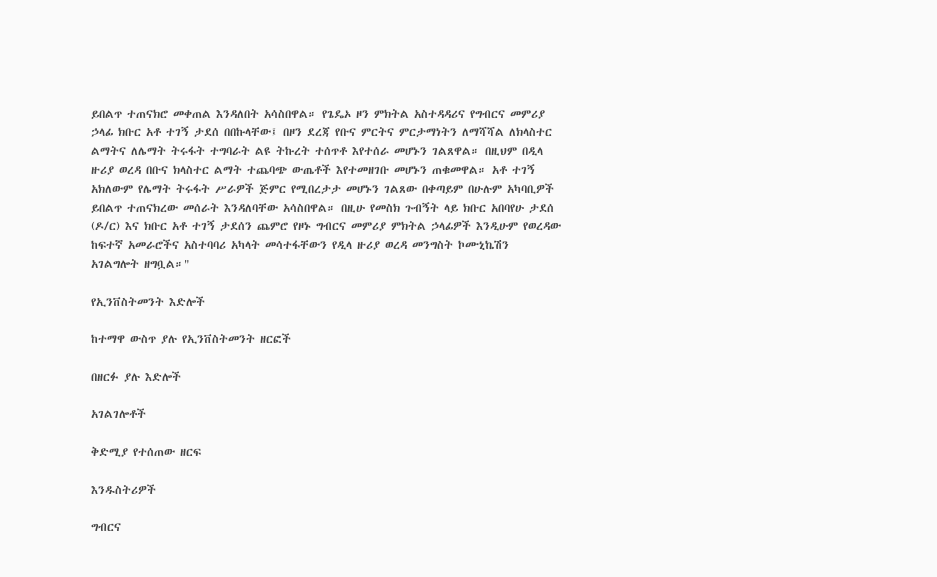ይበልጥ ተጠናክሮ መቀጠል እንዳለበት አሳስበዋል። የጌዴኦ ዞን ምክትል አስተዳዳሪና የግብርና መምሪያ ኃላፊ ክቡር አቶ ተገኝ ታደሰ በበኩላቸው፤ በዞን ደረጃ የቡና ምርትና ምርታማነትን ለማሻሻል ለክላስተር ልማትና ለሌማት ትሩፋት ተግባራት ልዩ ትኩረት ተሰጥቶ እየተሰራ መሆኑን ገልጸዋል። በዚህም በዲላ ዙሪያ ወረዳ በቡና ክላስተር ልማት ተጨባጭ ውጤቶች እየተመዘገቡ መሆኑን ጠቁመዋል። አቶ ተገኝ አክለውም የሌማት ትሩፋት ሥራዎች ጅምር የሚበረታታ መሆኑን ገልጸው በቀጣይም በሁሉም አካባቢዎች ይበልጥ ተጠናክረው መሰራት እንዳለባቸው አሳስበዋል። በዚሁ የመስክ ጉብኝት ላይ ክቡር አበባየሁ ታደሰ (ዶ/ር) እና ክቡር አቶ ተገኝ ታደሰን ጨምሮ የዞኑ ግብርና መምሪያ ምክትል ኃላፊዎች እንዲሁም የወረዳው ከፍተኛ አመራሮችና አስተባባሪ አካላት መሳተፋቸውን የዲላ ዙሪያ ወረዳ መንግስት ኮሙኒኬሽን አገልግሎት ዘግቧል።"

የኢንቨስትመንት እድሎች

ከተማዋ ውስጥ ያሉ የኢንቨስትመንት ዘርፎች

በዘርፉ ያሉ እድሎች

አገልገሎቶች

ቅድሚያ የተሰጠው ዘርፍ

እንዱስትሪዎች

ግብርና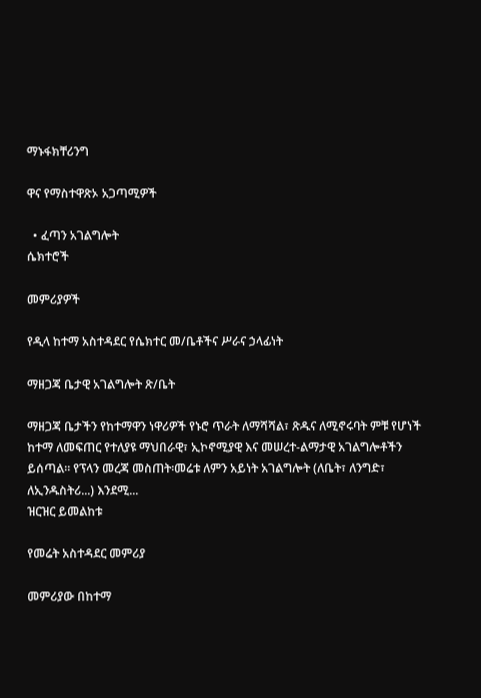ማኑፋክቸሪንግ

ዋና የማስተዋጽኦ አጋጣሚዎች

  • ፈጣን አገልግሎት
ሴክተሮች

መምሪያዎች

የዲላ ከተማ አስተዳደር የሴክተር መ/ቤቶችና ሥራና ኃላፊነት

ማዘጋጃ ቤታዊ አገልግሎት ጽ/ቤት

ማዘጋጃ ቤታችን የከተማዋን ነዋሪዎች የኑሮ ጥራት ለማሻሻል፣ ጽዱና ለሚኖሩባት ምቹ የሆነች ከተማ ለመፍጠር የተለያዩ ማህበራዊ፣ ኢኮኖሚያዊ እና መሠረተ-ልማታዊ አገልግሎቶችን ይሰጣል። የፕላን መረጃ መስጠት፡መሬቱ ለምን አይነት አገልግሎት (ለቤት፣ ለንግድ፣ ለኢንዱስትሪ...) እንደሚ...
ዝርዝር ይመልከቱ

የመሬት አስተዳደር መምሪያ

መምሪያው በከተማ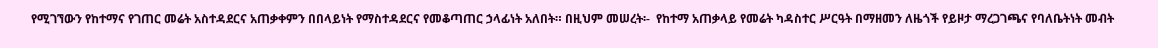የሚገኘውን የከተማና የገጠር መሬት አስተዳደርና አጠቃቀምን በበላይነት የማስተዳደርና የመቆጣጠር ኃላፊነት አለበት። በዚህም መሠረት፡-  የከተማ አጠቃላይ የመሬት ካዳስተር ሥርዓት በማዘመን ለዜጎች የይዞታ ማረጋገጫና የባለቤትነት መብት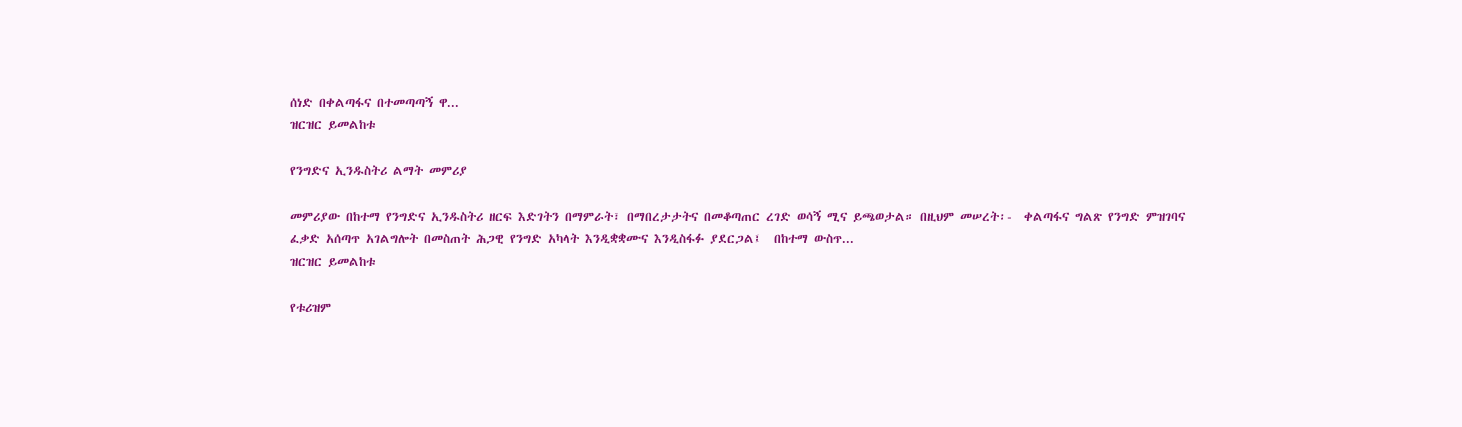ሰነድ በቀልጣፋና በተመጣጣኝ ዋ...
ዝርዝር ይመልከቱ

የንግድና ኢንዱስትሪ ልማት መምሪያ

መምሪያው በከተማ የንግድና ኢንዱስትሪ ዘርፍ እድገትን በማምራት፣ በማበረታታትና በመቆጣጠር ረገድ ወሳኝ ሚና ይጫወታል። በዚህም መሠረት፡-  ቀልጣፋና ግልጽ የንግድ ምዝገባና ፈቃድ አሰጣጥ አገልግሎት በመስጠት ሕጋዊ የንግድ አካላት እንዲቋቋሙና እንዲስፋፉ ያደርጋል፤  በከተማ ውስጥ...
ዝርዝር ይመልከቱ

የቱሪዝም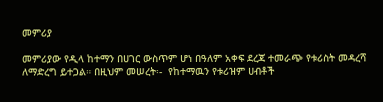መምሪያ

መምሪያው የዲላ ከተማን በሀገር ውስጥም ሆነ በዓለም አቀፍ ደረጃ ተመራጭ የቱሪስት መዳረሻ ለማድረግ ይተጋል። በዚህም መሠረት፡-  የከተማዉን የቱሪዝም ሀብቶች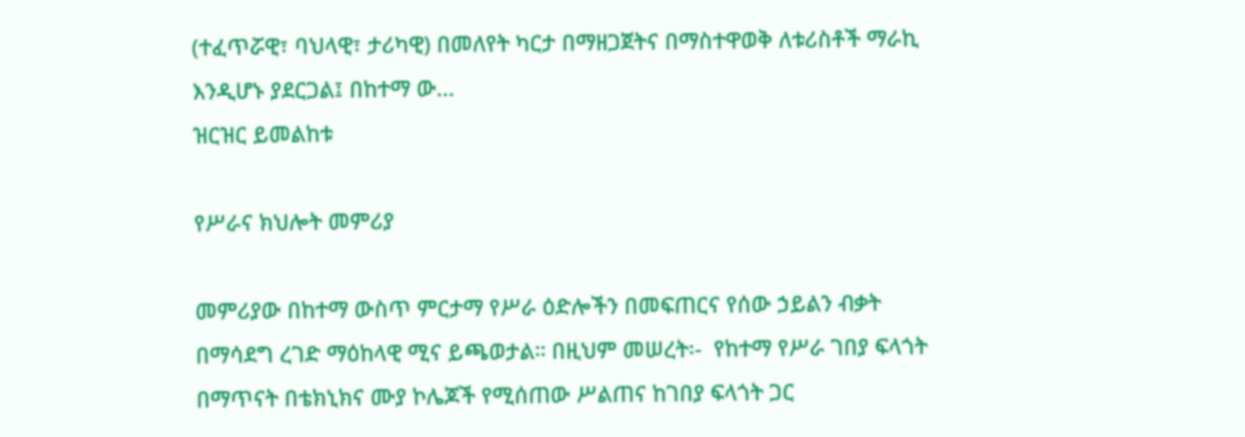(ተፈጥሯዊ፣ ባህላዊ፣ ታሪካዊ) በመለየት ካርታ በማዘጋጀትና በማስተዋወቅ ለቱሪስቶች ማራኪ እንዲሆኑ ያደርጋል፤ በከተማ ው...
ዝርዝር ይመልከቱ

የሥራና ክህሎት መምሪያ

መምሪያው በከተማ ውስጥ ምርታማ የሥራ ዕድሎችን በመፍጠርና የሰው ኃይልን ብቃት በማሳደግ ረገድ ማዕከላዊ ሚና ይጫወታል። በዚህም መሠረት፡-  የከተማ የሥራ ገበያ ፍላጎት በማጥናት በቴክኒክና ሙያ ኮሌጆች የሚሰጠው ሥልጠና ከገበያ ፍላጎት ጋር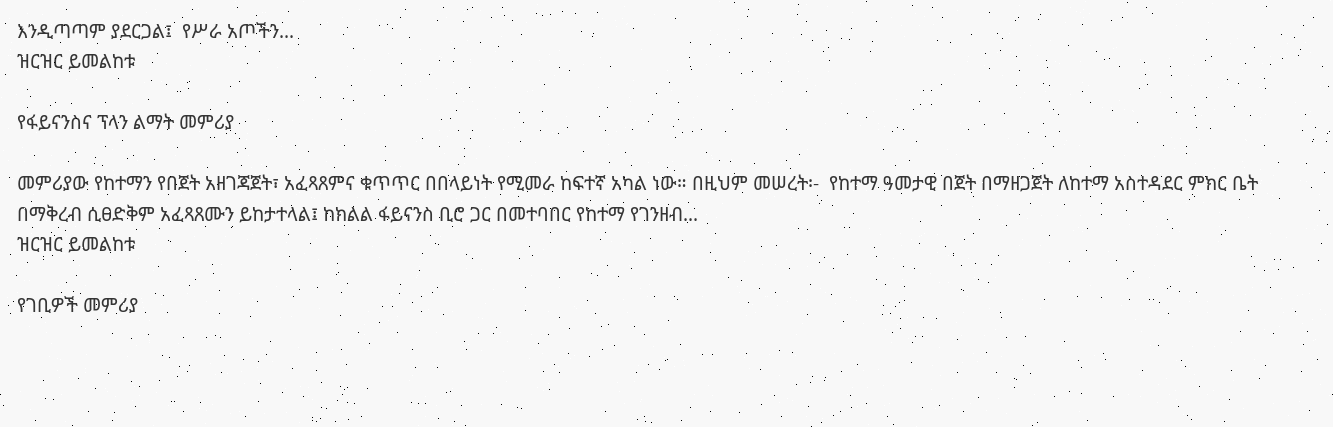እንዲጣጣም ያደርጋል፤  የሥራ አጦችን...
ዝርዝር ይመልከቱ

የፋይናንስና ፕላን ልማት መምሪያ

መምሪያው የከተማን የበጀት አዘገጃጀት፣ አፈጻጸምና ቁጥጥር በበላይነት የሚመራ ከፍተኛ አካል ነው። በዚህም መሠረት፡-  የከተማ ዓመታዊ በጀት በማዘጋጀት ለከተማ አስተዳደር ምክር ቤት በማቅረብ ሲፀድቅም አፈጻጸሙን ይከታተላል፤ ከክልል ፋይናንስ ቢሮ ጋር በመተባበር የከተማ የገንዘብ...
ዝርዝር ይመልከቱ

የገቢዎች መምሪያ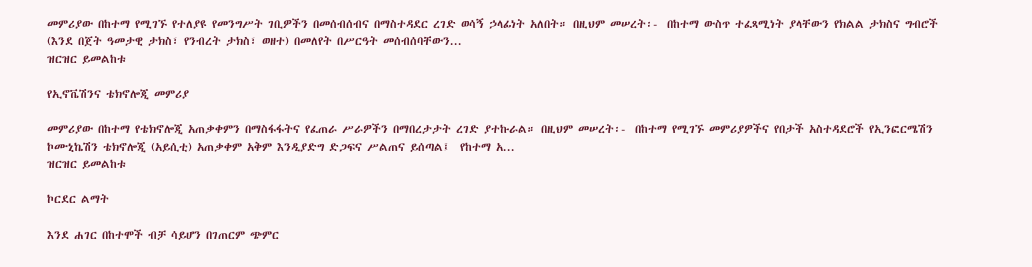መምሪያው በከተማ የሚገኙ የተለያዩ የመንግሥት ገቢዎችን በመሰብሰብና በማስተዳደር ረገድ ወሳኝ ኃላፊነት አለበት። በዚህም መሠረት፡-  በከተማ ውስጥ ተፈጻሚነት ያላቸውን የክልል ታክስና ግብሮች (እንደ በጀት ዓመታዊ ታክስ፣ የንብረት ታክስ፣ ወዘተ) በመለየት በሥርዓት መሰብሰባቸውን...
ዝርዝር ይመልከቱ

የኢኖቬሽንና ቴክኖሎጂ መምሪያ

መምሪያው በከተማ የቴክኖሎጂ አጠቃቀምን በማስፋፋትና የፈጠራ ሥራዎችን በማበረታታት ረገድ ያተኩራል። በዚህም መሠረት፡-  በከተማ የሚገኙ መምሪያዎችና የበታች አስተዳደሮች የኢንፎርሜሽን ኮሙኒኬሽን ቴክኖሎጂ (አይሲቲ) አጠቃቀም አቅም እንዲያድግ ድጋፍና ሥልጠና ይሰጣል፤  የከተማ አ...
ዝርዝር ይመልከቱ

ኮርደር ልማት

እንደ ሐገር በከተሞች ብቻ ሳይሆን በገጠርም ጭምር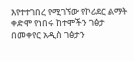እየተተገበረ የሚገኘው የኮሪደር ልማት ቀድሞ የነበሩ ከተሞችን ገፅታ በመቀየር አዲስ ገፅታን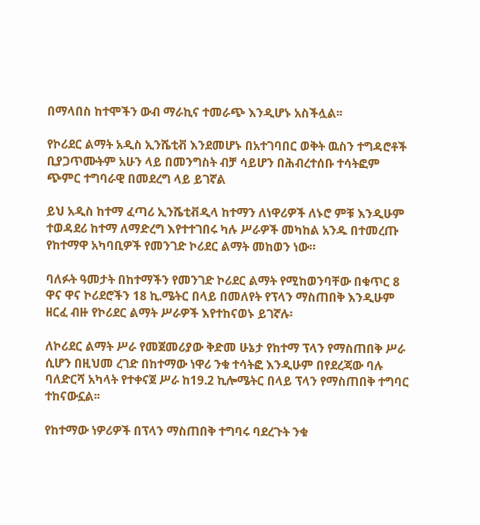በማላበስ ከተሞችን ውብ ማራኪና ተመራጭ እንዲሆኑ አስችሏል፡፡

የኮሪደር ልማት አዲስ ኢንሼቲቭ እንደመሆኑ በአተገባበር ወቅት ዉስን ተግዳሮቶች ቢያጋጥሙትም አሁን ላይ በመንግስት ብቻ ሳይሆን በሕብረተሰቡ ተሳትፎም ጭምር ተግባራዊ በመደረግ ላይ ይገኛል

ይህ አዲስ ከተማ ፈጣሪ ኢንሼቲቭዲላ ከተማን ለነዋሪዎች ለኑሮ ምቹ እንዲሁም ተወዳደሪ ከተማ ለማድረግ እየተተገበሩ ካሉ ሥራዎች መካከል አንዱ በተመረጡ የከተማዋ አካባቢዎች የመንገድ ኮሪደር ልማት መከወን ነው።

ባለፉት ዓመታት በከተማችን የመንገድ ኮሪደር ልማት የሚከወንባቸው በቁጥር 8 ዋና ዋና ኮሪደሮችን 18 ኪ.ሜትር በላይ በመለየት የፕላን ማስጠበቅ እንዲሁም ዘርፈ ብዙ የኮሪደር ልማት ሥራዎች እየተከናወኑ ይገኛሉ፡

ለኮሪደር ልማት ሥራ የመጀመሪያው ቅድመ ሁኔታ የከተማ ፕላን የማስጠበቅ ሥራ ሲሆን በዚህመ ረገድ በከተማው ነዋሪ ንቁ ተሳትፎ እንዲሁም በየደረጃው ባሉ ባለድርሻ አካላት የተቀናጀ ሥራ ከ19.2 ኪሎሜትር በላይ ፕላን የማስጠበቅ ተግባር ተከናውኗል፡፡

የከተማው ነዎሪዎች በፕላን ማስጠበቅ ተግባሩ ባደረጉት ንቁ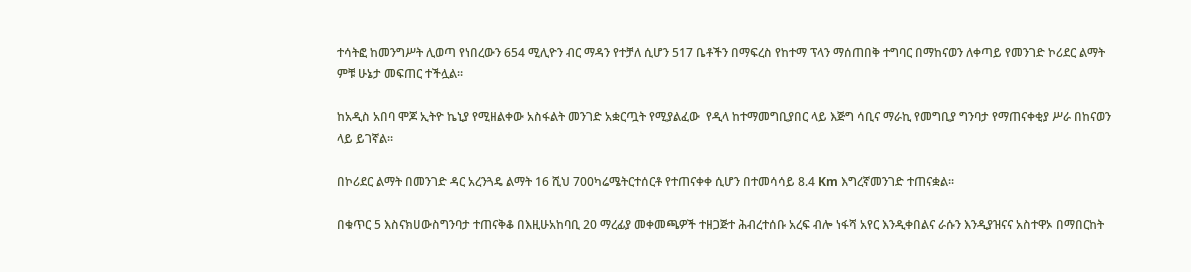ተሳትፎ ከመንግሥት ሊወጣ የነበረውን 654 ሚሊዮን ብር ማዳን የተቻለ ሲሆን 517 ቤቶችን በማፍረስ የከተማ ፕላን ማሰጠበቅ ተግባር በማከናወን ለቀጣይ የመንገድ ኮሪደር ልማት ምቹ ሁኔታ መፍጠር ተችሏል፡፡

ከአዲስ አበባ ሞጆ ኢትዮ ኬኒያ የሚዘልቀው አስፋልት መንገድ አቋርጧት የሚያልፈው  የዲላ ከተማመግቢያበር ላይ እጅግ ሳቢና ማራኪ የመግቢያ ግንባታ የማጠናቀቂያ ሥራ በከናወን ላይ ይገኛል፡፡

በኮሪደር ልማት በመንገድ ዳር አረንጓዴ ልማት 16 ሺህ 700ካሬሜትርተሰርቶ የተጠናቀቀ ሲሆን በተመሳሳይ 8.4 Km እግረኛመንገድ ተጠናቋል፡፡

በቁጥር 5 እስናክሀውስግንባታ ተጠናቅቆ በእዚሁአከባቢ 20 ማረፊያ መቀመጫዎች ተዘጋጅተ ሕብረተሰቡ አረፍ ብሎ ነፋሻ አየር እንዲቀበልና ራሱን እንዲያዝናና አስተዋኦ በማበርከት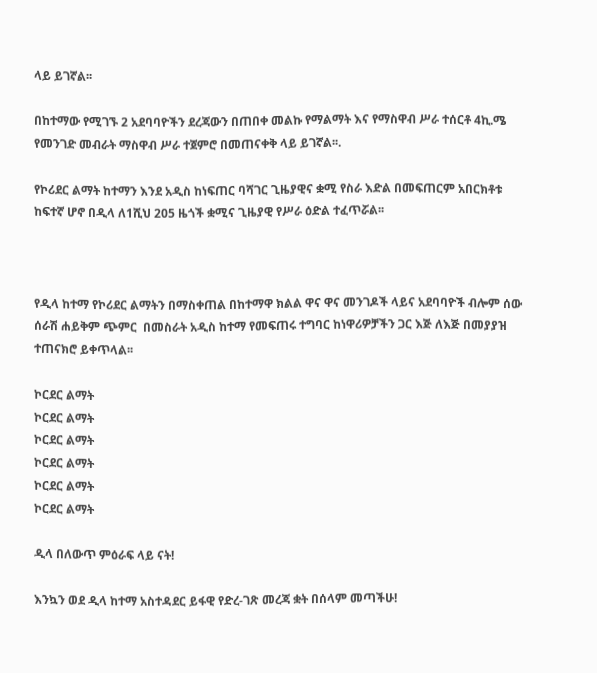ላይ ይገኛል፡፡

በከተማው የሚገኙ 2 አደባባዮችን ደረጃውን በጠበቀ መልኩ የማልማት እና የማስዋብ ሥራ ተሰርቶ 4ኪ.ሜ የመንገድ መብራት ማስዋብ ሥራ ተጀምሮ በመጠናቀቅ ላይ ይገኛል፡፡.

የኮሪደር ልማት ከተማን እንደ አዲስ ከነፍጠር ባሻገር ጊዜያዊና ቋሚ የስራ እድል በመፍጠርም አበርክቶቱ ከፍተኛ ሆኖ በዲላ ለ1ሺህ 205 ዜጎች ቋሚና ጊዜያዊ የሥራ ዕድል ተፈጥሯል፡፡



የዲላ ከተማ የኮሪደር ልማትን በማስቀጠል በከተማዋ ክልል ዋና ዋና መንገዶች ላይና አደባባዮች ብሎም ሰው ሰራሽ ሐይቅም ጭምር  በመስራት አዲስ ከተማ የመፍጠሩ ተግባር ከነዋሪዎቻችን ጋር እጅ ለእጅ በመያያዝ ተጠናክሮ ይቀጥላል፡፡

ኮርደር ልማት
ኮርደር ልማት
ኮርደር ልማት
ኮርደር ልማት
ኮርደር ልማት
ኮርደር ልማት

ዲላ በለውጥ ምዕራፍ ላይ ናት!

እንኳን ወደ ዲላ ከተማ አስተዳደር ይፋዊ የድረ-ገጽ መረጃ ቋት በሰላም መጣችሁ!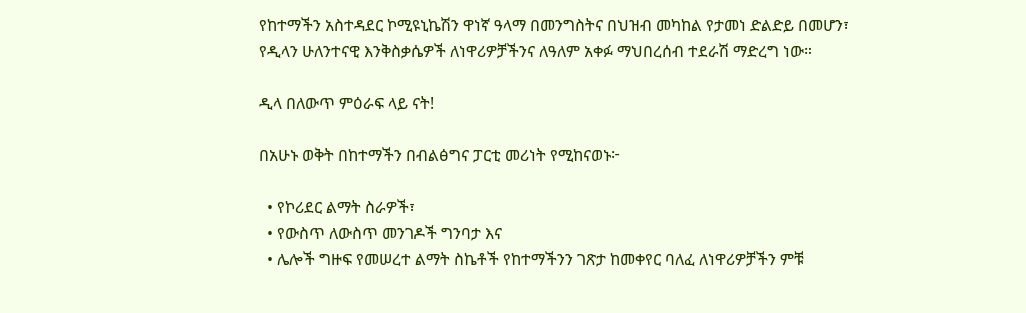የከተማችን አስተዳደር ኮሚዩኒኬሽን ዋነኛ ዓላማ በመንግስትና በህዝብ መካከል የታመነ ድልድይ በመሆን፣ የዲላን ሁለንተናዊ እንቅስቃሴዎች ለነዋሪዎቻችንና ለዓለም አቀፉ ማህበረሰብ ተደራሽ ማድረግ ነው።

ዲላ በለውጥ ምዕራፍ ላይ ናት!

በአሁኑ ወቅት በከተማችን በብልፅግና ፓርቲ መሪነት የሚከናወኑ፦

  • የኮሪደር ልማት ስራዎች፣
  • የውስጥ ለውስጥ መንገዶች ግንባታ እና
  • ሌሎች ግዙፍ የመሠረተ ልማት ስኬቶች የከተማችንን ገጽታ ከመቀየር ባለፈ ለነዋሪዎቻችን ምቹ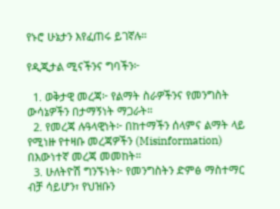የኑሮ ሁኔታን እየፈጠሩ ይገኛሉ።

የዲጂታል ሚናችንና ግባችን፦

  1. ወቅታዊ መረጃ፦ የልማት ስራዎችንና የመንግስት ውሳኔዎችን በታማኝነት ማጋራት።
  2. የመረጃ ሉዓላዊነት፦ በከተማችን ሰላምና ልማት ላይ የሚነዙ የተዛቡ መረጃዎችን (Misinformation) በእውነተኛ መረጃ መመከት።
  3. ሁለትዮሽ ግንኙነት፦ የመንግስትን ድምፅ ማስተማር ብቻ ሳይሆን፣ የህዝቡን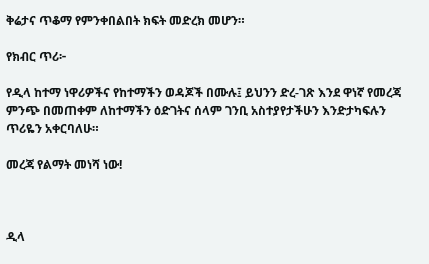ቅሬታና ጥቆማ የምንቀበልበት ክፍት መድረክ መሆን።

የክብር ጥሪ፦

የዲላ ከተማ ነዋሪዎችና የከተማችን ወዳጆች በሙሉ፤ ይህንን ድረ-ገጽ እንደ ዋነኛ የመረጃ ምንጭ በመጠቀም ለከተማችን ዕድገትና ሰላም ገንቢ አስተያየታችሁን እንድታካፍሉን ጥሪዬን አቀርባለሁ።

መረጃ የልማት መነሻ ነው!



ዲላ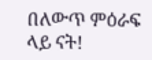በለውጥ ምዕራፍ ላይ ናት!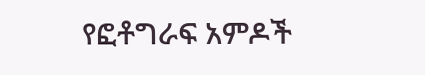የፎቶግራፍ አምዶች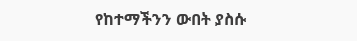የከተማችንን ውበት ያስሱ